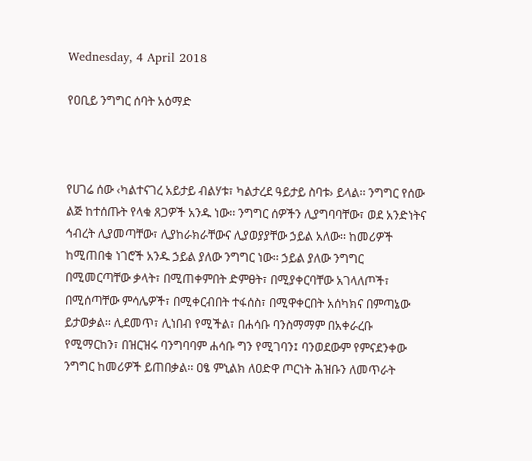Wednesday, 4 April 2018

የዐቢይ ንግግር ሰባት አዕማድ



የሀገሬ ሰው ‹ካልተናገረ አይታይ ብልሃቱ፣ ካልታረደ ዓይታይ ስባቱ› ይላል፡፡ ንግግር የሰው ልጅ ከተሰጡት የላቁ ጸጋዎች አንዱ ነው፡፡ ንግግር ሰዎችን ሊያግባባቸው፣ ወደ አንድነትና ኅብረት ሊያመጣቸው፣ ሊያከራክራቸውና ሊያወያያቸው ኃይል አለው፡፡ ከመሪዎች ከሚጠበቁ ነገሮች አንዱ ኃይል ያለው ንግግር ነው፡፡ ኃይል ያለው ንግግር በሚመርጣቸው ቃላት፣ በሚጠቀምበት ድምፀት፣ በሚያቀርባቸው አገላለጦች፣ በሚሰጣቸው ምሳሌዎች፣ በሚቀርብበት ተፋሰስ፣ በሚዋቀርበት አሰካክና በምጣኔው ይታወቃል፡፡ ሊደመጥ፣ ሊነበብ የሚችል፣ በሐሳቡ ባንስማማም በአቀራረቡ የሚማርከን፣ በዝርዝሩ ባንግባባም ሐሳቡ ግን የሚገባን፤ ባንወደውም የምናደንቀው ንግግር ከመሪዎች ይጠበቃል፡፡ ዐፄ ምኒልክ ለዐድዋ ጦርነት ሕዝቡን ለመጥራት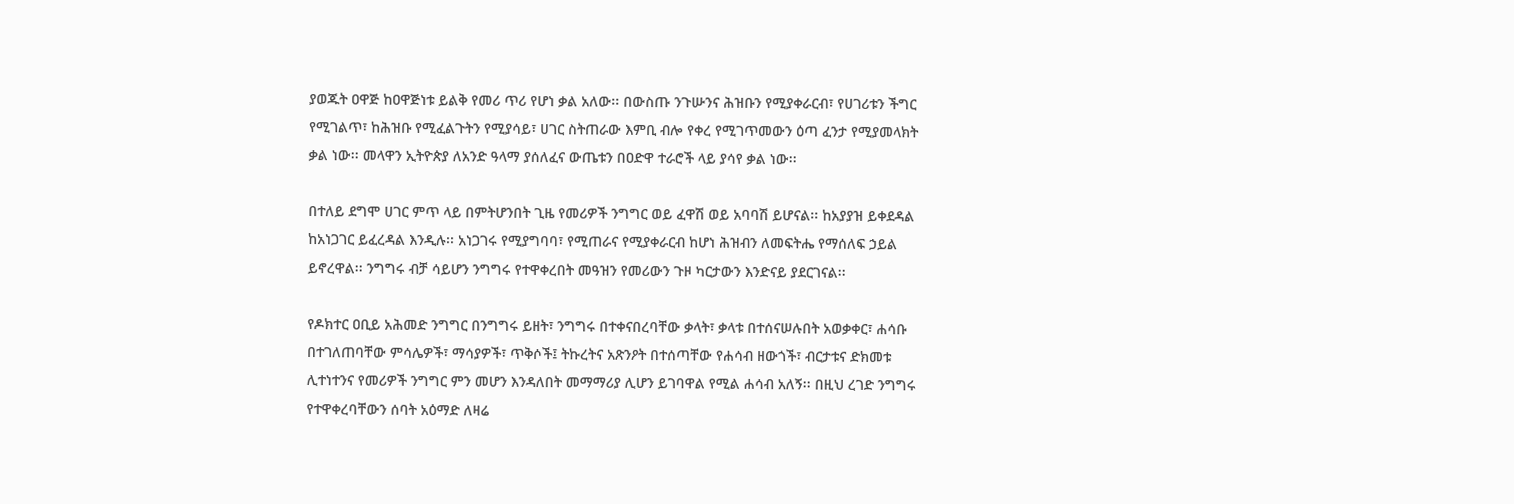ያወጁት ዐዋጅ ከዐዋጅነቱ ይልቅ የመሪ ጥሪ የሆነ ቃል አለው፡፡ በውስጡ ንጉሡንና ሕዝቡን የሚያቀራርብ፣ የሀገሪቱን ችግር የሚገልጥ፣ ከሕዝቡ የሚፈልጉትን የሚያሳይ፣ ሀገር ስትጠራው እምቢ ብሎ የቀረ የሚገጥመውን ዕጣ ፈንታ የሚያመላክት ቃል ነው፡፡ መላዋን ኢትዮጵያ ለአንድ ዓላማ ያሰለፈና ውጤቱን በዐድዋ ተራሮች ላይ ያሳየ ቃል ነው፡፡

በተለይ ደግሞ ሀገር ምጥ ላይ በምትሆንበት ጊዜ የመሪዎች ንግግር ወይ ፈዋሽ ወይ አባባሽ ይሆናል፡፡ ከአያያዝ ይቀደዳል ከአነጋገር ይፈረዳል እንዲሉ፡፡ አነጋገሩ የሚያግባባ፣ የሚጠራና የሚያቀራርብ ከሆነ ሕዝብን ለመፍትሔ የማሰለፍ ኃይል ይኖረዋል፡፡ ንግግሩ ብቻ ሳይሆን ንግግሩ የተዋቀረበት መዓዝን የመሪውን ጉዞ ካርታውን እንድናይ ያደርገናል፡፡

የዶክተር ዐቢይ አሕመድ ንግግር በንግግሩ ይዘት፣ ንግግሩ በተቀናበረባቸው ቃላት፣ ቃላቱ በተሰናሠሉበት አወቃቀር፣ ሐሳቡ በተገለጠባቸው ምሳሌዎች፣ ማሳያዎች፣ ጥቅሶች፤ ትኩረትና አጽንዖት በተሰጣቸው የሐሳብ ዘውጎች፣ ብርታቱና ድክመቱ ሊተነተንና የመሪዎች ንግግር ምን መሆን እንዳለበት መማማሪያ ሊሆን ይገባዋል የሚል ሐሳብ አለኝ፡፡ በዚህ ረገድ ንግግሩ የተዋቀረባቸውን ሰባት አዕማድ ለዛሬ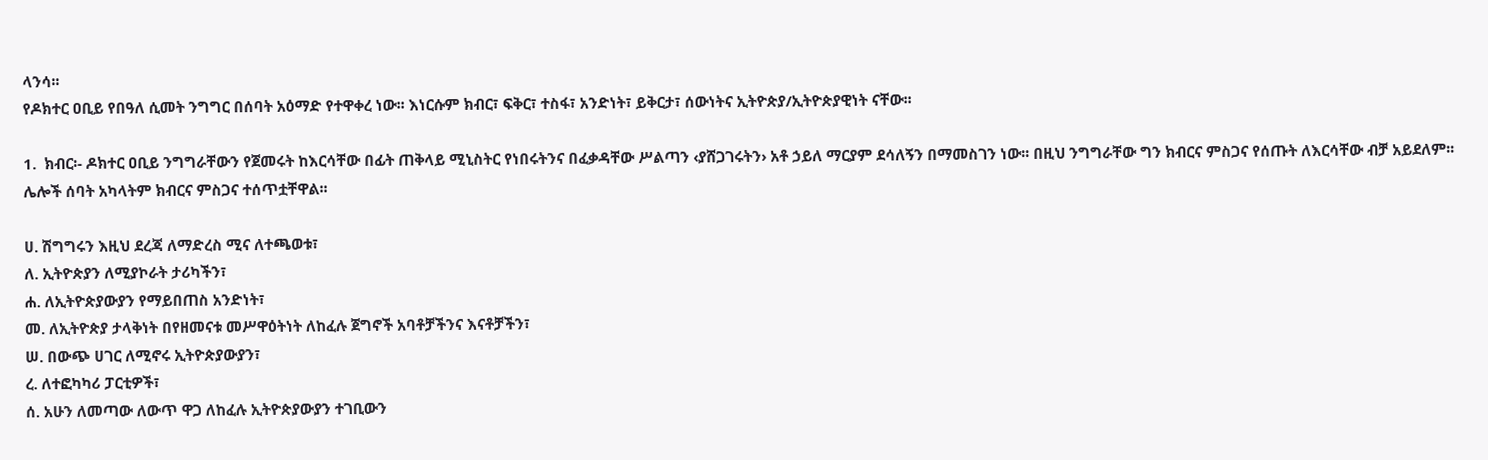ላንሳ፡፡
የዶክተር ዐቢይ የበዓለ ሲመት ንግግር በሰባት አዕማድ የተዋቀረ ነው፡፡ እነርሱም ክብር፣ ፍቅር፣ ተስፋ፣ አንድነት፣ ይቅርታ፣ ሰውነትና ኢትዮጵያ/ኢትዮጵያዊነት ናቸው፡፡

1.  ክብር፡- ዶክተር ዐቢይ ንግግራቸውን የጀመሩት ከእርሳቸው በፊት ጠቅላይ ሚኒስትር የነበሩትንና በፈቃዳቸው ሥልጣን ‹ያሸጋገሩትን› አቶ ኃይለ ማርያም ደሳለኝን በማመስገን ነው፡፡ በዚህ ንግግራቸው ግን ክብርና ምስጋና የሰጡት ለእርሳቸው ብቻ አይደለም፡፡ ሌሎች ሰባት አካላትም ክብርና ምስጋና ተሰጥቷቸዋል፡፡

ሀ. ሽግግሩን እዚህ ደረጃ ለማድረስ ሚና ለተጫወቱ፣
ለ. ኢትዮጵያን ለሚያኮራት ታሪካችን፣
ሐ. ለኢትዮጵያውያን የማይበጠስ አንድነት፣
መ. ለኢትዮጵያ ታላቅነት በየዘመናቱ መሥዋዕትነት ለከፈሉ ጀግኖች አባቶቻችንና እናቶቻችን፣
ሠ. በውጭ ሀገር ለሚኖሩ ኢትዮጵያውያን፣
ረ. ለተፎካካሪ ፓርቲዎች፣
ሰ. አሁን ለመጣው ለውጥ ዋጋ ለከፈሉ ኢትዮጵያውያን ተገቢውን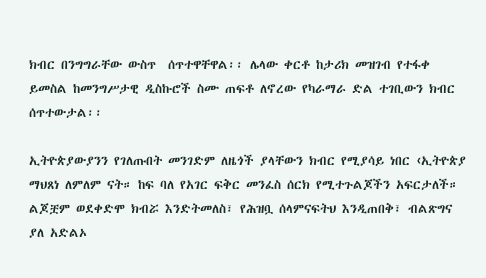ክብር በንግግራቸው ውስጥ  ሰጥተዋቸዋል፡፡ ሌላው ቀርቶ ከታሪክ መዝገብ የተፋቀ ይመስል ከመንግሥታዊ ዲስኩሮች ስሙ ጠፍቶ ለኖረው የካራማራ ድል ተገቢውን ክብር ሰጥተውታል፡፡

ኢትዮጵያውያንን የገለጡበት መንገድም ለዜጎች ያላቸውን ክብር የሚያሳይ ነበር ‹ኢትዮጵያ ማህጸነ ለምለም ናት። ከፍ ባለ የአገር ፍቅር መንፈስ ሰርክ የሚተጉልጆችን አፍርታለች። ልጆቿም ወደቀድሞ ክብሯ እንድትመለስ፣ የሕዝቧ ሰላምናፍትህ እንዲጠበቅ፣ ብልጽግና ያለ አድልኦ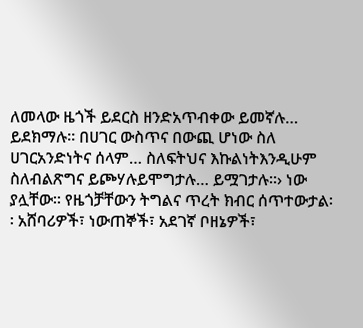ለመላው ዜጎች ይደርስ ዘንድአጥብቀው ይመኛሉ… ይደክማሉ። በሀገር ውስጥና በውጪ ሆነው ስለ ሀገርአንድነትና ሰላም… ስለፍትህና እኩልነትእንዲሁም ስለብልጽግና ይጮሃሉይሞግታሉ… ይሟገታሉ።› ነው ያሏቸው፡፡ የዜጎቻቸውን ትግልና ጥረት ክብር ሰጥተውታል፡፡ አሸባሪዎች፣ ነውጠኞች፣ አደገኛ ቦዘኔዎች፣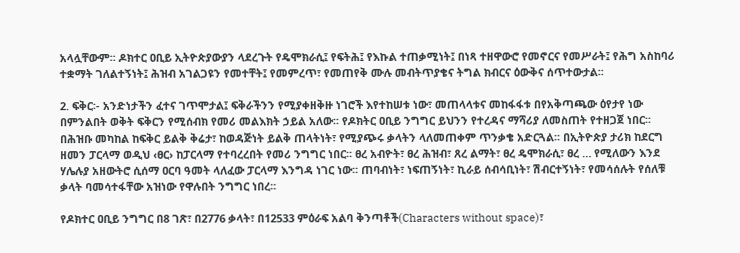አላሏቸውም፡፡ ዶክተር ዐቢይ ኢትዮጵያውያን ላደረጉት የዴሞክራሲ፤ የፍትሕ፤ የእኩል ተጠቃሚነት፤ በነጻ ተዘዋውሮ የመኖርና የመሥራት፤ የሕግ አስከባሪ ተቋማት ገለልተኝነት፤ ሕዝብ አገልጋዩን የመተቸት፤ የመምረጥ፣ የመጠየቅ ሙሉ መብትጥያቄና ትግል ክብርና ዕውቅና ሰጥተውታል፡፡

2. ፍቅር፡- አንድነታችን ፈተና ገጥሞታል፤ ፍቅራችንን የሚያቀዘቅዙ ነገሮች እየተከሠቱ ነው፣ መጠላላቱና መከፋፋቱ በየአቅጣጫው ዕየታየ ነው በምንልበት ወቅት ፍቅርን የሚሰብክ የመሪ መልእክት ኃይል አለው፡፡ የዶክትር ዐቢይ ንግግር ይህንን የተረዳና ማሻሪያ ለመስጠት የተዘጋጀ ነበር፡፡ በሕዝቡ መካከል ከፍቅር ይልቅ ቅሬታ፣ ከወዳጅነት ይልቅ ጠላትነት፣ የሚያጭሩ ቃላትን ላለመጠቀም ጥንቃቄ አድርጓል፡፡ በኢትዮጵያ ታሪክ ከደርግ ዘመን ፓርላማ ወዲህ ‹ፀር› ከፓርላማ የተባረረበት የመሪ ንግግር ነበር፡፡ ፀረ አብዮት፣ ፀረ ሕዝብ፣ ጸረ ልማት፣ ፀረ ዴሞክራሲ፣ ፀረ … የሚለውን እንደ ሃሌሉያ አዘውትሮ ሲሰማ ዐርባ ዓመት ላለፈው ፓርላማ እንግዳ ነገር ነው፡፡ ጠባብነት፣ ነፍጠኝነት፣ ኪራይ ሰብሳቢነት፣ ሽብርተኝነት፣ የመሳሰሉት የሰለቹ ቃላት ባመሳተፋቸው አዝነው የዋሉበት ንግግር ነበረ፡፡

የዶክተር ዐቢይ ንግግር በ8 ገጽ፣ በ2776 ቃላት፣ በ12533 ምዕራፍ አልባ ቅንጣቶች(Characters without space)፣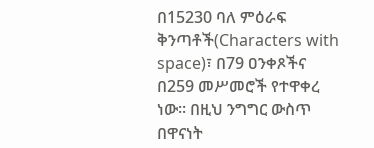በ15230 ባለ ምዕራፍ ቅንጣቶች(Characters with space)፣ በ79 ዐንቀጾችና በ259 መሥመሮች የተዋቀረ ነው፡፡ በዚህ ንግግር ውስጥ በዋናነት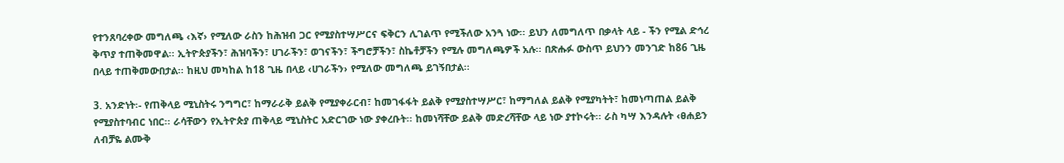የተንጸባረቀው መግለጫ ‹እኛ› የሚለው ራስን ከሕዝብ ጋር የሚያስተሣሥርና ፍቅርን ሊገልጥ የሚችለው አንጓ ነው፡፡ ይህን ለመግለጥ በቃላት ላይ - ችን የሚል ድኅረ ቅጥያ ተጠቅመዋል፡፡ ኢትዮጵያችን፣ ሕዝባችን፣ ሀገራችን፣ ወገናችን፣ ችግሮቻችን፣ ስኬቶቻችን የሚሉ መግለጫዎች አሉ፡፡ በጽሑፉ ውስጥ ይህንን መንገድ ከ86 ጊዜ በላይ ተጠቅመውበታል፡፡ ከዚህ መካከል ከ18 ጊዜ በላይ ‹ሀገራችን› የሚለው መግለጫ ይገኝበታል፡፡

3. አንድነት፡- የጠቅላይ ሚኒስትሩ ንግግር፣ ከማራራቅ ይልቅ የሚያቀራርብ፣ ከመገፋፋት ይልቅ የሚያስተሣሥር፣ ከማግለል ይልቅ የሚያካትት፣ ከመነጣጠል ይልቅ የሚያስተባብር ነበር፡፡ ራሳቸውን የኢትዮጵያ ጠቅላይ ሚኒስትር አድርገው ነው ያቀረቡት፡፡ ከመነሻቸው ይልቅ መድረሻቸው ላይ ነው ያተኮሩት፡፡ ራስ ካሣ እንዳሉት ‹ፀሐይን ለብቻዬ ልሙቅ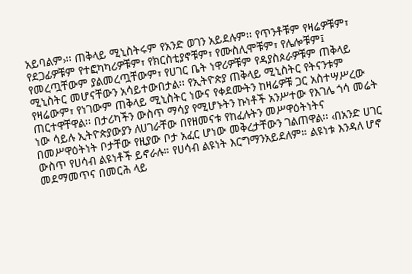አይባልም›፡፡ ጠቅላይ ሚኒስትሩም የአንድ ወገን አይደሉም፡፡ የጥንቶቹም የዛሬዎቹም፣ የደጋፊዎቹም የተፎካካሪዎቹም፣ የክርስቲያኖቹም፣ የሙስሊሞቹም፣ የሌሎቹም፤ የመረጧቸውም ያልመረጧቸውም፣ የሀገር ቤት ነዋሪዎቹም የዳያስጶራዎቹም ጠቅላይ ሚኒስትር መሆናቸውን አሳይተውበታል፡፡ የኢትዮጵያ ጠቅላይ ሚኒስትር የትናንቱም የዛሬውም፣ የነገውም ጠቅላይ ሚኒስትር ነውና የቀደሙትን ከዛሬዎቹ ጋር አስተሣሥረው ጠርተዋቸዋል፡፡ በታሪካችን ውስጥ ማሳያ የሚሆኑትን ኩነቶች አንሥተው የእገሌ ጎሳ መሬት ነው ሳይሉ ኢትዮጵያውያን ለሀገራቸው በየዘመናቱ የከፈሉትን መሥዋዕትነትና በመሥዋዕትነት ቦታቸው የዚያው ቦታ አፈር ሆነው መቅረታቸውን ገልጠዋል፡፡ ‹በአንድ ሀገር ውስጥ የሀሳብ ልዩነቶች ይኖራሉ። የሀሳብ ልዩነት እርግማንአይደለም። ልዩነቱ እንዳለ ሆኖ መደማመጥና በመርሕ ላይ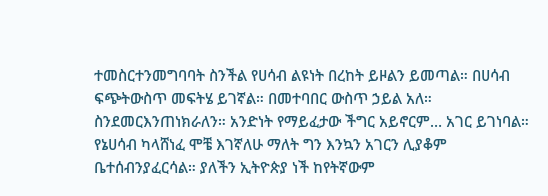ተመስርተንመግባባት ስንችል የሀሳብ ልዩነት በረከት ይዞልን ይመጣል። በሀሳብ ፍጭትውስጥ መፍትሄ ይገኛል። በመተባበር ውስጥ ኃይል አለ። ስንደመርእንጠነክራለን። አንድነት የማይፈታው ችግር አይኖርም… አገር ይገነባል። የኔሀሳብ ካላሸነፈ ሞቼ እገኛለሁ ማለት ግን እንኳን አገርን ሊያቆም ቤተሰብንያፈርሳል። ያለችን ኢትዮጵያ ነች ከየትኛውም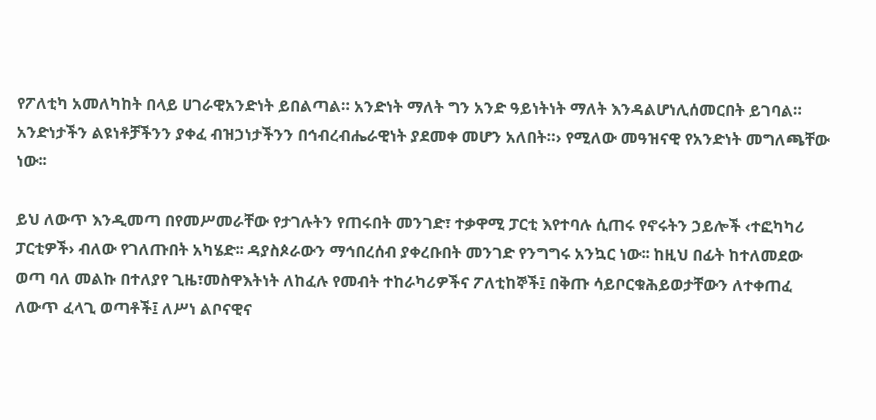የፖለቲካ አመለካከት በላይ ሀገራዊአንድነት ይበልጣል። አንድነት ማለት ግን አንድ ዓይነትነት ማለት እንዳልሆነሊሰመርበት ይገባል። አንድነታችን ልዩነቶቻችንን ያቀፈ ብዝኃነታችንን በኅብረብሔራዊነት ያደመቀ መሆን አለበት።› የሚለው መዓዝናዊ የአንድነት መግለጫቸው ነው፡፡

ይህ ለውጥ እንዲመጣ በየመሥመራቸው የታገሉትን የጠሩበት መንገድ፣ ተቃዋሚ ፓርቲ እየተባሉ ሲጠሩ የኖሩትን ኃይሎች ‹ተፎካካሪ ፓርቲዎች› ብለው የገለጡበት አካሄድ፡፡ ዳያስጶራውን ማኅበረሰብ ያቀረቡበት መንገድ የንግግሩ አንኳር ነው፡፡ ከዚህ በፊት ከተለመደው ወጣ ባለ መልኩ በተለያየ ጊዜ፣መስዋእትነት ለከፈሉ የመብት ተከራካሪዎችና ፖለቲከኞች፤ በቅጡ ሳይቦርቁሕይወታቸውን ለተቀጠፈ ለውጥ ፈላጊ ወጣቶች፤ ለሥነ ልቦናዊና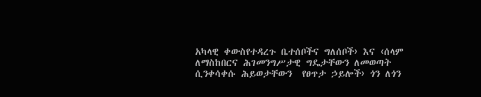አካላዊ ቀውስየተዳረጉ ቤተሰቦችና ግለሰቦች› እና ‹ሰላም ለማስከበርና ሕገመንግሥታዊ ግዴታቸውን ለመወጣት ሲንቀሳቀሱ ሕይወታቸውን  የፀጥታ ኃይሎች› ጎን ለጎን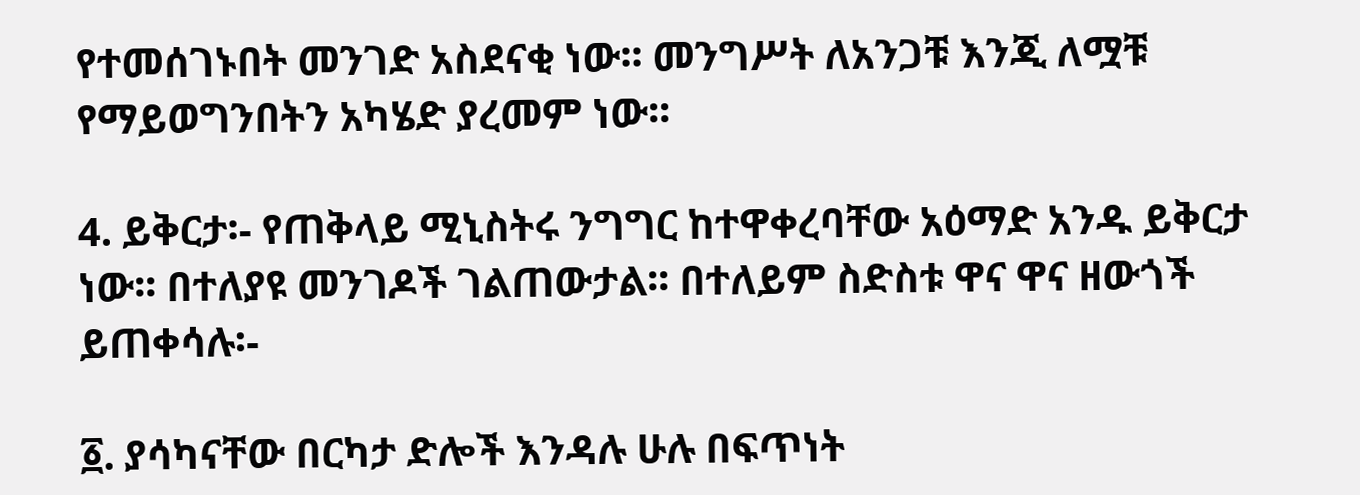የተመሰገኑበት መንገድ አስደናቂ ነው፡፡ መንግሥት ለአንጋቹ እንጂ ለሟቹ የማይወግንበትን አካሄድ ያረመም ነው፡፡

4. ይቅርታ፡- የጠቅላይ ሚኒስትሩ ንግግር ከተዋቀረባቸው አዕማድ አንዱ ይቅርታ ነው፡፡ በተለያዩ መንገዶች ገልጠውታል፡፡ በተለይም ስድስቱ ዋና ዋና ዘውጎች ይጠቀሳሉ፡-

፩. ያሳካናቸው በርካታ ድሎች እንዳሉ ሁሉ በፍጥነት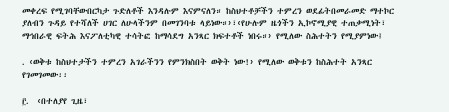መቀረፍ የሚገባቸውበርካታ ጉድለቶች እንዳሉም እናምናለን። ከስህተቶቻችን ተምረን ወደፊትበመራመድ ማተኮር ያለብን ጉዳይ የተሻለች ሀገር ለሁላችንም በመገንባቱ ላይነው።›፣‹የሁሉም ዜጎችን ኢኮኖሚያዊ ተጠቃሚነት፣ ማኅበራዊ ፍትሕ እናፖለቲካዊ ተሳትፎ ከማሳደግ አንጻር ክፍተቶች ነበሩ።› የሚለው ስሕተትን የሚያምነው፤

. ‹ወቅቱ ከስህተታችን ተምረን አገራችንን የምንክስበት ወቅት ነው!› የሚለው ወቅቱን ከስሕተት አንጻር የገመገመው፡፡

፫.  ‹በተለያየ ጊዜ፣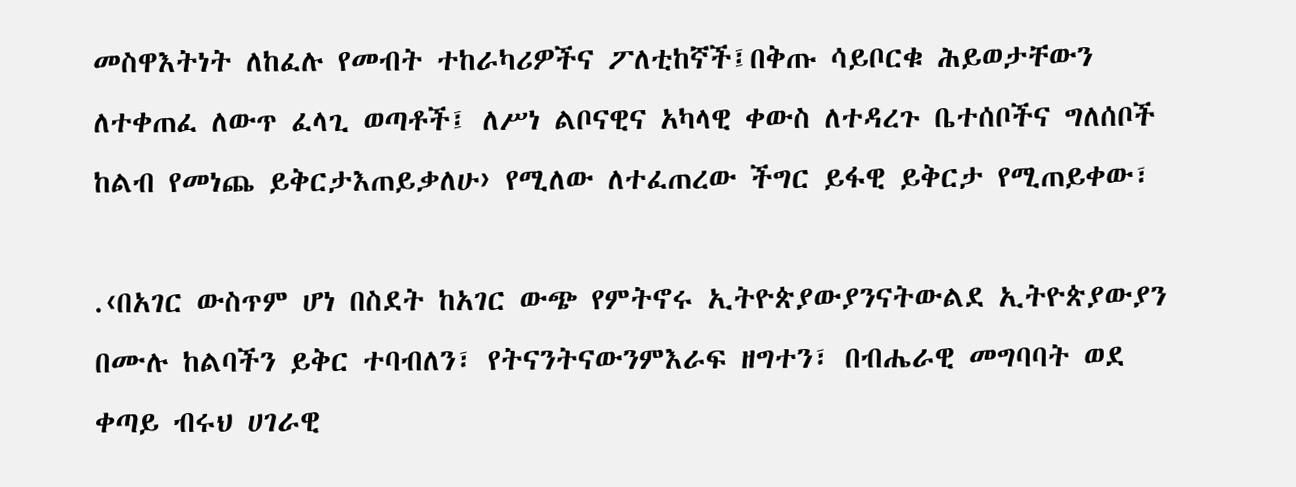መስዋእትነት ለከፈሉ የመብት ተከራካሪዎችና ፖለቲከኛች፤በቅጡ ሳይቦርቁ ሕይወታቸውን ለተቀጠፈ ለውጥ ፈላጊ ወጣቶች፤ ለሥነ ልቦናዊና አካላዊ ቀውስ ለተዳረጉ ቤተሰቦችና ግለሰቦች ከልብ የመነጨ ይቅርታእጠይቃለሁ› የሚለው ለተፈጠረው ችግር ይፋዊ ይቅርታ የሚጠይቀው፣

.‹በአገር ውስጥም ሆነ በስደት ከአገር ውጭ የምትኖሩ ኢትዮጵያውያንናትውልደ ኢትዮጵያውያን በሙሉ ከልባችን ይቅር ተባብለን፣ የትናንትናውንምእራፍ ዘግተን፣ በብሔራዊ መግባባት ወደ ቀጣይ ብሩህ ሀገራዊ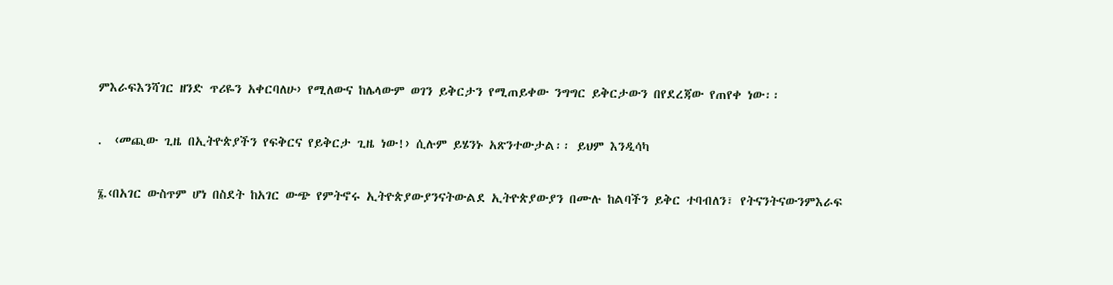ምእራፍእንሻገር ዘንድ ጥሪዬን አቀርባለሁ› የሚለውና ከሌላውም ወገን ይቅርታን የሚጠይቀው ንግግር ይቅርታውን በየደረጃው የጠየቀ ነው፡፡

.  ‹መጪው ጊዜ በኢትዮጵያችን የፍቅርና የይቅርታ ጊዜ ነው!› ሲሉም ይሄንኑ አጽንተውታል፡፡ ይህም እንዲሳካ

፮.‹በአገር ውስጥም ሆነ በስደት ከአገር ውጭ የምትኖሩ ኢትዮጵያውያንናትውልደ ኢትዮጵያውያን በሙሉ ከልባችን ይቅር ተባብለን፣ የትናንትናውንምእራፍ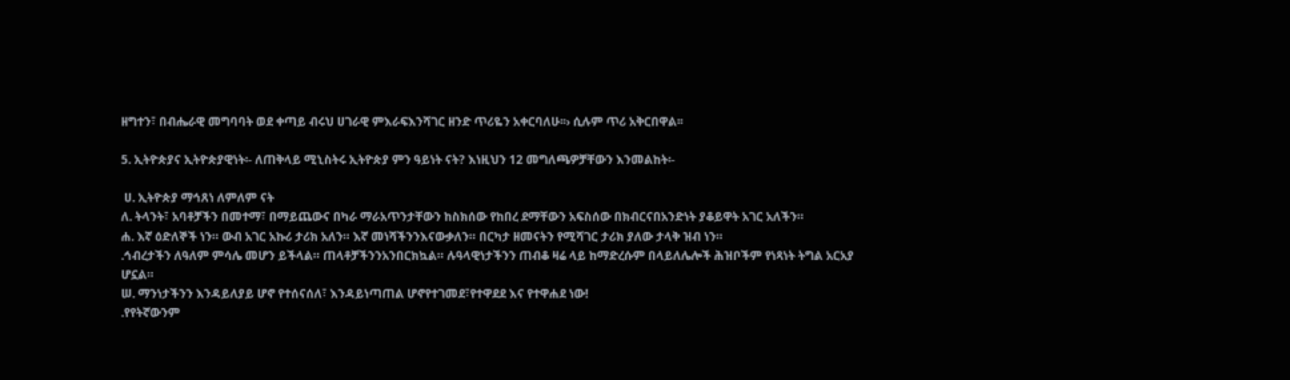ዘግተን፣ በብሔራዊ መግባባት ወደ ቀጣይ ብሩህ ሀገራዊ ምእራፍእንሻገር ዘንድ ጥሪዬን አቀርባለሁ፡፡› ሲሉም ጥሪ አቅርበዋል፡፡

5. ኢትዮጵያና ኢትዮጵያዊነት፡- ለጠቅላይ ሚኒስትሩ ኢትዮጵያ ምን ዓይነት ናት? እነዚህን 12 መግለጫዎቻቸውን እንመልከት፡-

 ሀ. ኢትዮጵያ ማኅጸነ ለምለም ናት
ለ. ትላንት፣ አባቶቻችን በመተማ፣ በማይጨውና በካራ ማራአጥንታቸውን ከስክሰው የከበረ ደማቸውን አፍስሰው በክብርናበአንድነት ያቆይዋት አገር አለችን።
ሐ. እኛ ዕድለኞች ነን። ውብ አገር አኩሪ ታሪክ አለን። እኛ መነሻችንንእናውቃለን። በርካታ ዘመናትን የሚሻገር ታሪክ ያለው ታላቅ ዝብ ነን።
.ኅብረታችን ለዓለም ምሳሌ መሆን ይችላል። ጠላቶቻችንንአንበርክኳል። ሉዓላዊነታችንን ጠብቆ ዛሬ ላይ ከማድረሱም በላይለሌሎች ሕዝቦችም የነጻነት ትግል አርአያ ሆኗል።
ሠ. ማንነታችንን እንዳይለያይ ሆኖ የተሰናሰለ፣ እንዳይነጣጠል ሆኖየተገመደ፣የተዋደደ እና የተዋሐደ ነው!
.የየትኛውንም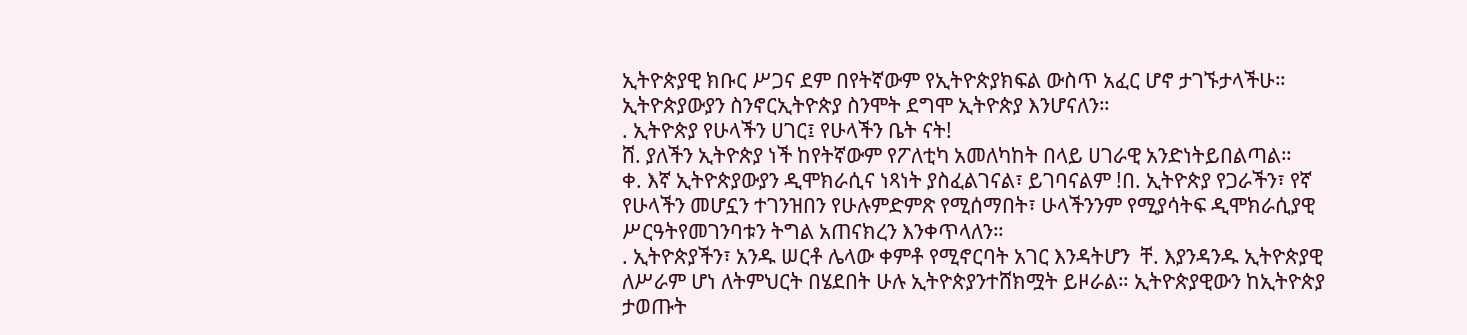ኢትዮጵያዊ ክቡር ሥጋና ደም በየትኛውም የኢትዮጵያክፍል ውስጥ አፈር ሆኖ ታገኙታላችሁ። ኢትዮጵያውያን ስንኖርኢትዮጵያ ስንሞት ደግሞ ኢትዮጵያ እንሆናለን።
. ኢትዮጵያ የሁላችን ሀገር፤ የሁላችን ቤት ናት!
ሸ. ያለችን ኢትዮጵያ ነች ከየትኛውም የፖለቲካ አመለካከት በላይ ሀገራዊ አንድነትይበልጣል።
ቀ. እኛ ኢትዮጵያውያን ዲሞክራሲና ነጻነት ያስፈልገናል፣ ይገባናልም !በ. ኢትዮጵያ የጋራችን፣ የኛ የሁላችን መሆኗን ተገንዝበን የሁሉምድምጽ የሚሰማበት፣ ሁላችንንም የሚያሳትፍ ዲሞክራሲያዊ ሥርዓትየመገንባቱን ትግል አጠናክረን እንቀጥላለን።
. ኢትዮጵያችን፣ አንዱ ሠርቶ ሌላው ቀምቶ የሚኖርባት አገር እንዳትሆን  ቸ. እያንዳንዱ ኢትዮጵያዊ ለሥራም ሆነ ለትምህርት በሄደበት ሁሉ ኢትዮጵያንተሸክሟት ይዞራል። ኢትዮጵያዊውን ከኢትዮጵያ ታወጡት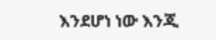እንደሆነ ነው እንጂ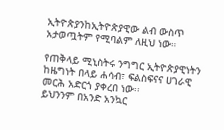ኢትዮጵያንከኢትዮጵያዊው ልብ ውስጥ አታወጧትም የሚባልም ለዚህ ነው።

የጠቅላይ ሚኒስትሩ ንግግር ኢትዮጵያዊነትን ከዜግነት በላይ ሐሳብ፣ ፍልስፍናና ሀገራዊ መርሕ አድርጎ ያቀረበ ነው፡፡
ይህንንም በአንድ አንኳር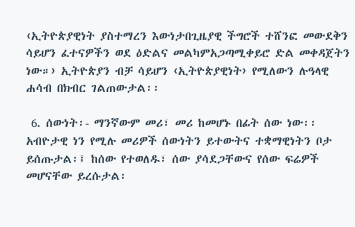‹ኢትዮጵያዊነት ያስተማረን እውነታበጊዜያዊ ችግሮች ተሸንፎ መውደቅን ሳይሆን ፈተናዎችን ወደ ዕድልና መልካምአጋጣሚቀይሮ ድል መቀዳጀትን ነው።› ኢትዮጵያን ብቻ ሳይሆን ‹ኢትዮጵያዊነት› የሚለውን ሉዓላዊ ሐሳብ በክብር ገልጠውታል፡፡

 6. ሰውነት፡- ማንኛውም መሪ፣ መሪ ከመሆኑ በፊት ሰው ነው፡፡ አብዮታዊ ነን የሚሉ መሪዎች ሰውነትን ይተውትና ተቋማዊነትን ቦታ ይሰጡታል፡፤ ከሰው የተወለዱ፣ ሰው ያሳደጋቸውና የሰው ፍሬዎች መሆናቸው ይረሱታል፡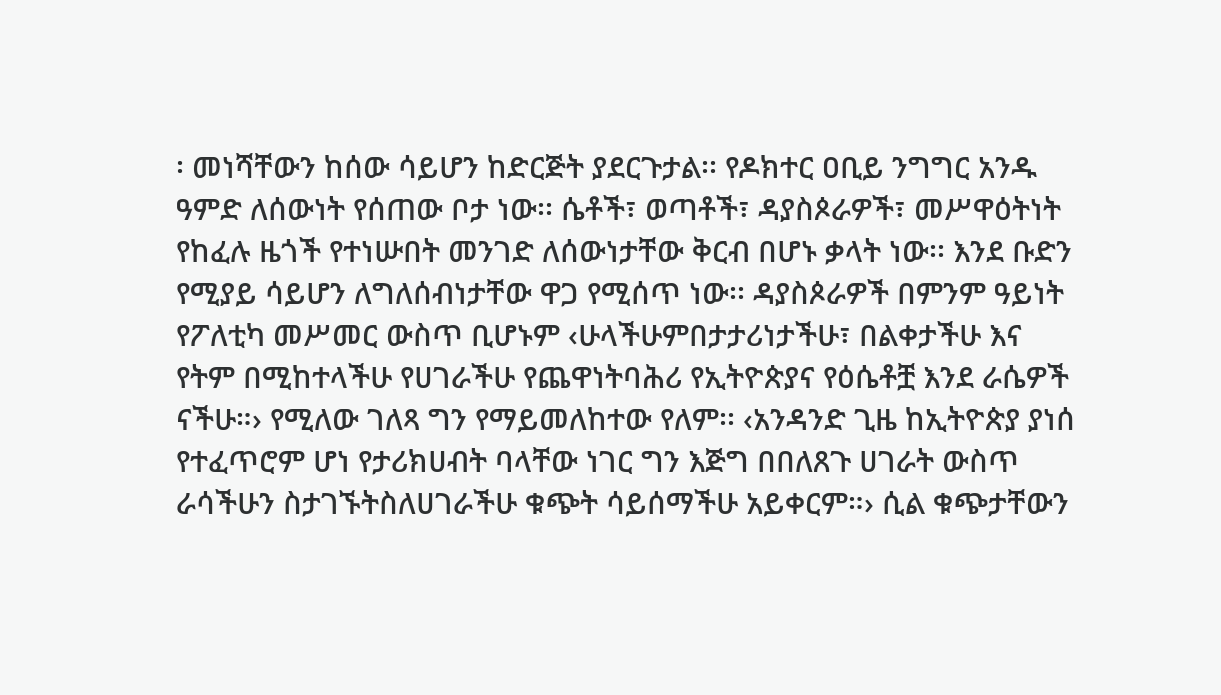፡ መነሻቸውን ከሰው ሳይሆን ከድርጅት ያደርጉታል፡፡ የዶክተር ዐቢይ ንግግር አንዱ ዓምድ ለሰውነት የሰጠው ቦታ ነው፡፡ ሴቶች፣ ወጣቶች፣ ዳያስጶራዎች፣ መሥዋዕትነት የከፈሉ ዜጎች የተነሡበት መንገድ ለሰውነታቸው ቅርብ በሆኑ ቃላት ነው፡፡ እንደ ቡድን የሚያይ ሳይሆን ለግለሰብነታቸው ዋጋ የሚሰጥ ነው፡፡ ዳያስጶራዎች በምንም ዓይነት የፖለቲካ መሥመር ውስጥ ቢሆኑም ‹ሁላችሁምበታታሪነታችሁ፣ በልቀታችሁ እና የትም በሚከተላችሁ የሀገራችሁ የጨዋነትባሕሪ የኢትዮጵያና የዕሴቶቿ እንደ ራሴዎች ናችሁ።› የሚለው ገለጻ ግን የማይመለከተው የለም፡፡ ‹አንዳንድ ጊዜ ከኢትዮጵያ ያነሰ የተፈጥሮም ሆነ የታሪክሀብት ባላቸው ነገር ግን እጅግ በበለጸጉ ሀገራት ውስጥ ራሳችሁን ስታገኙትስለሀገራችሁ ቁጭት ሳይሰማችሁ አይቀርም።› ሲል ቁጭታቸውን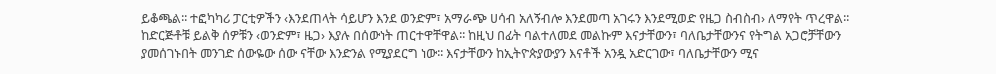ይቆጫል፡፡ ተፎካካሪ ፓርቲዎችን ‹እንደጠላት ሳይሆን እንደ ወንድም፣ አማራጭ ሀሳብ አለኝብሎ እንደመጣ አገሩን እንደሚወድ የዜጋ ስብስብ› ለማየት ጥረዋል፡፡ ከድርጅቶቹ ይልቅ ሰዎቹን ‹ወንድም፣ ዜጋ› እያሉ በሰውነት ጠርተዋቸዋል፡፡ ከዚህ በፊት ባልተለመደ መልኩም እናታቸውን፣ ባለቤታቸውንና የትግል አጋሮቻቸውን ያመሰገኑበት መንገድ ሰውዬው ሰው ናቸው እንድንል የሚያደርግ ነው፡፡ እናታቸውን ከኢትዮጵያውያን እናቶች አንዷ አድርገው፣ ባለቤታቸውን ሚና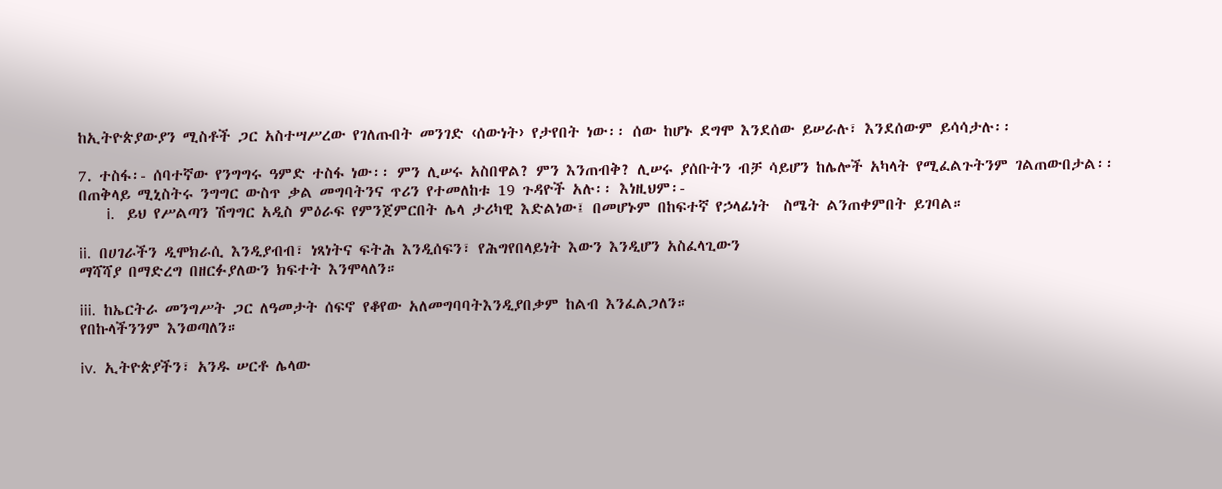ከኢትዮጵያውያን ሚስቶች ጋር አስተሣሥረው የገለጡበት መንገድ ‹ሰውነት› የታየበት ነው፡፡ ሰው ከሆኑ ደግሞ እንደሰው ይሠራሉ፣ እንደሰውም ይሳሳታሉ፡፡

7. ተስፋ፡- ሰባተኛው የንግግሩ ዓምድ ተስፋ ነው፡፡ ምን ሊሠሩ አስበዋል? ምን እንጠብቅ? ሊሠሩ ያሰቡትን ብቻ ሳይሆን ከሌሎች አካላት የሚፈልጉትንም ገልጠውበታል፡፡ በጠቅላይ ሚኒስትሩ ንግግር ውስጥ ቃል መግባትንና ጥሪን የተመለከቱ 19 ጉዳዮች አሉ፡፡ እነዚህም፡-
       i.   ይህ የሥልጣን ሽግግር አዲስ ምዕራፍ የምንጀምርበት ሌላ ታሪካዊ እድልነው፤ በመሆኑም በከፍተኛ የኃላፊነት  ስሜት ልንጠቀምበት ይገባል።

ii.  በሀገራችን ዲሞክራሲ እንዲያብብ፣ ነጻነትና ፍትሕ እንዲሰፍን፣ የሕግየበላይነት እውን እንዲሆን አስፈላጊውን
ማሻሻያ በማድረግ በዘርፉያለውን ክፍተት እንሞላለን።

iii.  ከኤርትራ መንግሥት ጋር ለዓመታት ሰፍኖ የቆየው አለመግባባትእንዲያበቃም ከልብ እንፈልጋለን።
የበኩላችንንም እንወጣለን።

iv.  ኢትዮጵያችን፣ አንዱ ሠርቶ ሌላው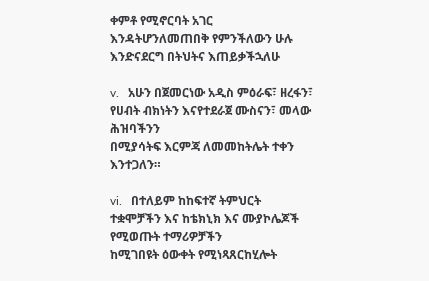ቀምቶ የሚኖርባት አገር እንዳትሆንለመጠበቅ የምንችለውን ሁሉ
እንድናደርግ በትህትና እጠይቃችኋለሁ

v.   አሁን በጀመርነው አዲስ ምዕራፍ፣ ዘረፋን፣ የሀብት ብክነትን እናየተደራጀ ሙስናን፣ መላው ሕዝባችንን
በሚያሳትፍ እርምጃ ለመመከትሌት ተቀን እንተጋለን።

vi.   በተለይም ከከፍተኛ ትምህርት ተቋሞቻችን እና ከቴክኒክ እና ሙያኮሌጆች የሚወጡት ተማሪዎቻችን
ከሚገበዩት ዕውቀት የሚነጻጸርከሂሎት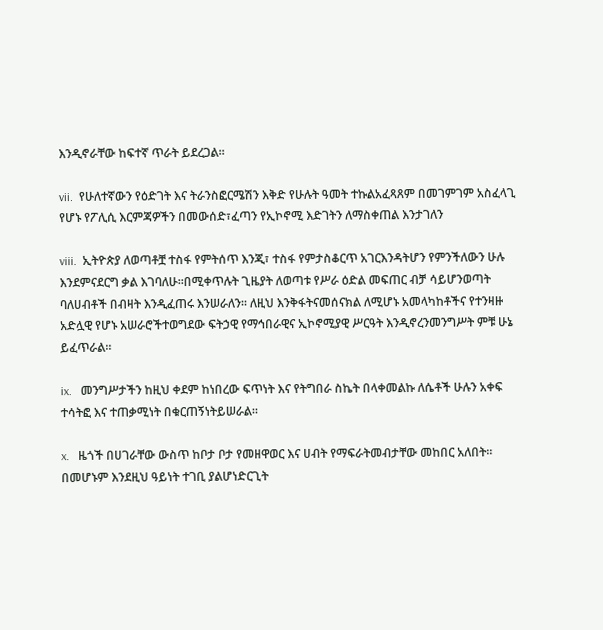እንዲኖራቸው ከፍተኛ ጥራት ይደረጋል።

vii.  የሁለተኛውን የዕድገት እና ትራንስፎርሜሽን እቅድ የሁሉት ዓመት ተኩልአፈጻጸም በመገምገም አስፈላጊ
የሆኑ የፖሊሲ እርምጃዎችን በመውሰድ፣ፈጣን የኢኮኖሚ እድገትን ለማስቀጠል እንታገለን

viii.  ኢትዮጵያ ለወጣቶቿ ተስፋ የምትሰጥ እንጂ፣ ተስፋ የምታስቆርጥ አገርእንዳትሆን የምንችለውን ሁሉ
እንደምናደርግ ቃል እገባለሁ።በሚቀጥሉት ጊዜያት ለወጣቱ የሥራ ዕድል መፍጠር ብቻ ሳይሆንወጣት
ባለሀብቶች በብዛት እንዲፈጠሩ እንሠራለን። ለዚህ እንቅፋትናመሰናክል ለሚሆኑ አመላካከቶችና የተንዛዙ
አድሏዊ የሆኑ አሠራሮችተወግደው ፍትኃዊ የማኅበራዊና ኢኮኖሚያዊ ሥርዓት እንዲኖረንመንግሥት ምቹ ሁኔ
ይፈጥራል።

ix.   መንግሥታችን ከዚህ ቀደም ከነበረው ፍጥነት እና የትግበራ ስኬት በላቀመልኩ ለሴቶች ሁሉን አቀፍ ተሳትፎ እና ተጠቃሚነት በቁርጠኝነትይሠራል።

x.   ዜጎች በሀገራቸው ውስጥ ከቦታ ቦታ የመዘዋወር እና ሀብት የማፍራትመብታቸው መከበር አለበት።
በመሆኑም እንደዚህ ዓይነት ተገቢ ያልሆነድርጊት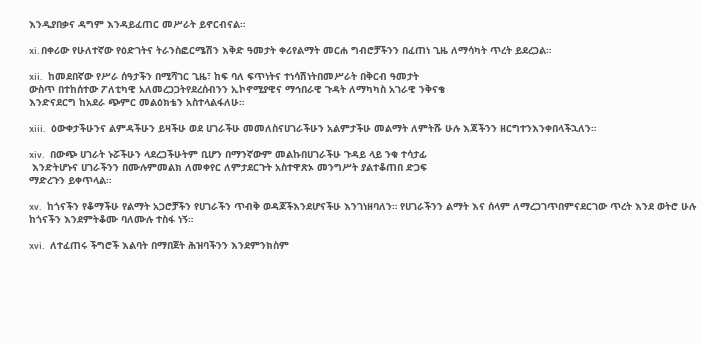እንዲያበቃና ዳግም እንዳይፈጠር መሥራት ይኖርብናል።

xi. በቀሪው የሁለተኛው የዕድገትና ትራንስፎርሜሽን እቅድ ዓመታት ቀሪየልማት መርሐ ግብሮቻችንን በፈጠነ ጊዜ ለማሳካት ጥረት ይደረጋል።

xii.   ከመደበኛው የሥራ ሰዓታችን በሚሻገር ጊዜ፣ ከፍ ባለ ፍጥነትና ተነሳሽነትበመሥራት በቅርብ ዓመታት
ውስጥ በተከሰተው ፖለቲካዊ አለመረጋጋትየደረሰብንን ኢኮኖሚያዊና ማኅበራዊ ጉዳት ለማካካስ አገራዊ ንቅናቄ
እንድናደርግ ከአደራ ጭምር መልዕክቴን አስተላልፋለሁ።

xiii.   ዕውቀታችሁንና ልምዳችሁን ይዛችሁ ወደ ሀገራችሁ መመለስናሀገራችሁን አልምታችሁ መልማት ለምትሹ ሁሉ እጃችንን ዘርግተንእንቀበላችኋለን።

xiv.   በውጭ ሀገራት ኑሯችሁን ላደረጋችሁትም ቢሆን በማንኛውም መልኩበሀገራችሁ ጉዳይ ላይ ንቁ ተሳታፊ
 እንድትሆኑና ሀገራችንን በሙሉምመልክ ለመቀየር ለምታደርጉት አስተዋጽኦ መንግሥት ያልተቆጠበ ድጋፍ
ማድረጉን ይቀጥላል።

xv.   ከጎናችን የቆማችሁ የልማት አጋሮቻችን የሀገራችን ጥብቅ ወዳጆችእንደሆናችሁ እንገነዘባለን። የሀገራችንን ልማት እና ሰላም ለማረጋገጥበምናደርገው ጥረት እንደ ወትሮ ሁሉ ከጎናችን እንደምትቆሙ ባለሙሉ ተስፋ ነኝ።

xvi.   ለተፈጠሩ ችግሮች እልባት በማበጀት ሕዝባችንን እንደምንክስም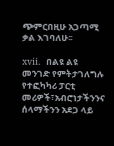ጭምርበዚሁ አጋጣሚ ቃል እገባለሁ፡፡

xvii.   በልዩ ልዩ መንገድ የምትታገለግሉ የተፎካካሪ ፓርቲ መሪዎች፣አብሮነታችንንና ሰላማችንን አደጋ ላይ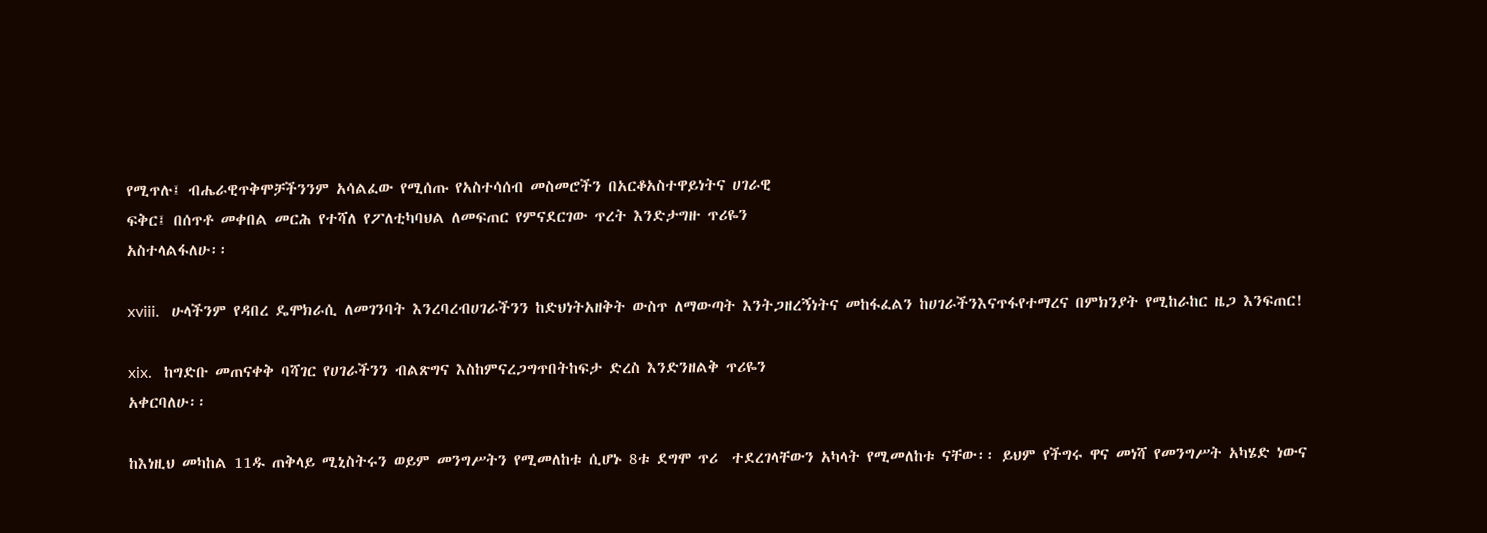የሚጥሉ፤ ብሔራዊጥቅሞቻችንንም አሳልፈው የሚሰጡ የአስተሳሰብ መስመሮችን በአርቆአስተዋይነትና ሀገራዊ
ፍቅር፤ በሰጥቶ መቀበል መርሕ የተሻለ የፖለቲካባህል ለመፍጠር የምናደርገው ጥረት እንድታግዙ ጥሪዬን
አስተላልፋለሁ፡፡

xviii.   ሁላችንም የዳበረ ዴሞክራሲ ለመገንባት እንረባረብሀገራችንን ከድህነትአዘቅት ውስጥ ለማውጣት እንትጋዘረኝነትና መከፋፈልን ከሀገራችንእናጥፋየተማረና በምክንያት የሚከራከር ዜጋ እንፍጠር!

xix.   ከግድቡ መጠናቀቅ ባሻገር የሀገራችንን ብልጽግና እስከምናረጋግጥበትከፍታ ድረስ እንድንዘልቅ ጥሪዬን
አቀርባለሁ፡፡

ከእነዚህ መካከል 11ዱ ጠቅላይ ሚኒስትሩን ወይም መንግሥትን የሚመለከቱ ሲሆኑ 8ቱ ደግሞ ጥሪ  ተደረገላቸውን አካላት የሚመለከቱ ናቸው፡፡ ይህም የችግሩ ዋና መነሻ የመንግሥት አካሄድ ነውና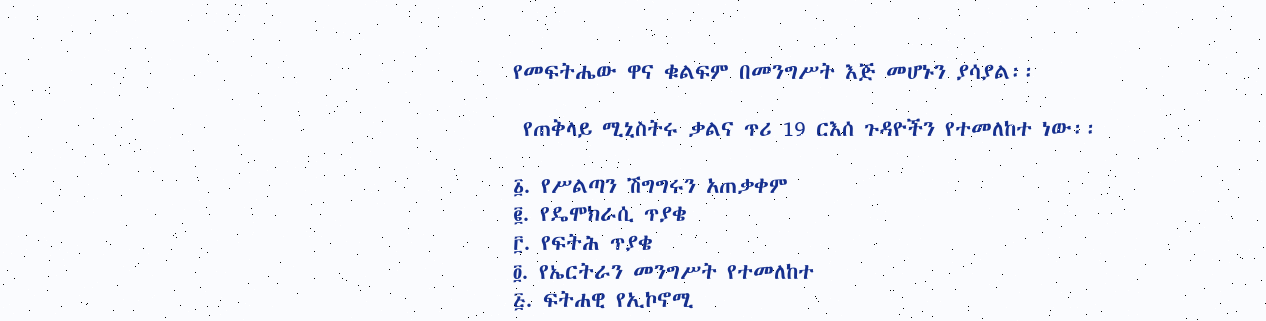የመፍትሔው ዋና ቁልፍም በመንግሥት እጅ መሆኑን ያሳያል፡፡

 የጠቅላይ ሚኒስትሩ ቃልና ጥሪ 19 ርእሰ ጉዳዮችን የተመለከተ ነው፡፡

፩. የሥልጣን ሽግግሩን አጠቃቀም
፪. የዴሞክራሲ ጥያቄ
፫. የፍትሕ ጥያቄ
፬. የኤርትራን መንግሥት የተመለከተ
፭. ፍትሐዊ የኢኮኖሚ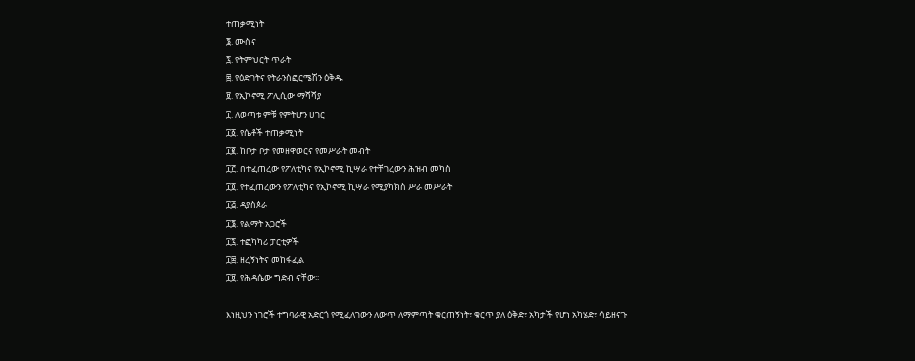ተጠቃሚነት
፮. ሙስና
፯. የትምህርት ጥራት
፰. የዕድገትና የትራንስፎርሜሽን ዕቅዱ
፱. የኢኮኖሚ ፖሊሲው ማሻሻያ
፲. ለወጣቱ ምቹ የምትሆን ሀገር
፲፩. የሴቶች ተጠቃሚነት
፲፪. ከቦታ ቦታ የመዘዋወርና የመሥራት መብት
፲፫. በተፈጠረው የፖለቲካና የኢኮኖሚ ኪሣራ የተቸገረውን ሕዝብ መካስ
፲፬. የተፈጠረውን የፖለቲካና የኢኮኖሚ ኪሣራ የሚያካክስ ሥራ መሥራት
፲፭. ዳያስጶራ
፲፮. የልማት አጋሮች
፲፯. ተፎካካሪ ፓርቲዎች
፲፰. ዘረኝነትና መከፋፈል
፲፱. የሕዳሴው ግድብ ናቸው፡፡

እነዚህን ነገሮች ተግባራዊ አድርጎ የሚፈለገውን ለውጥ ለማምጣት ቁርጠኝነት፣ ቁርጥ ያለ ዕቅድ፣ አካታች የሆነ አካሄድ፣ ሳይዘናጉ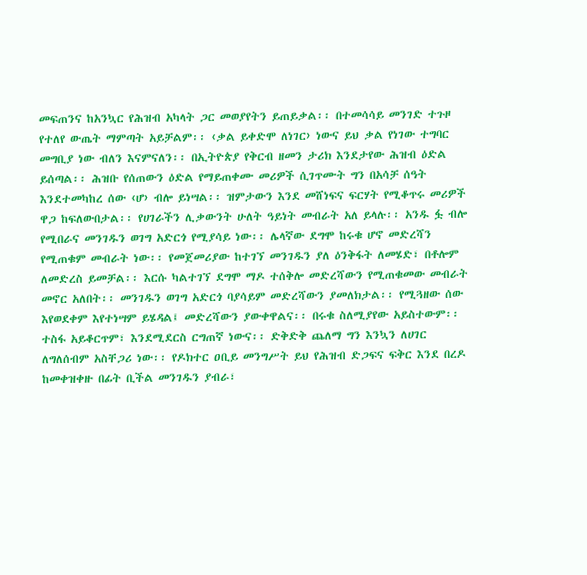መፍጠንና ከአንኳር የሕዝብ አካላት ጋር መወያየትን ይጠይቃል፡፡ በተመሳሳይ መንገድ ተጉዞ የተለየ ውጤት ማምጣት አይቻልም፡፡ ‹ቃል ይቀድሞ ለነገር› ነውና ይህ ቃል የነገው ተግባር መግቢያ ነው ብለን እናምናለን፡፡ በኢትዮጵያ የቅርብ ዘመን ታሪክ እንደታየው ሕዝብ ዕድል ይሰጣል፡፡ ሕዝቡ የሰጠውን ዕድል የማይጠቀሙ መሪዎች ሲገጥሙት ግን በአሳቻ ሰዓት እንደተመካከረ ሰው ‹ሆ› ብሎ ይነሣል፡፡ ዝምታውን እንደ መሸነፍና ፍርሃት የሚቆጥሩ መሪዎች ዋጋ ከፍለውበታል፡፡ የሀገራችን ሊቃውንት ሁለት ዓይነት መብራት አለ ይላሉ፡፡ አንዱ ፏ ብሎ የሚበራና መንገዱን ወገግ አድርጎ የሚያሳይ ነው፡፡ ሌላኛው ደግሞ ከሩቁ ሆኖ መድረሻን የሚጠቁም መብራት ነው፡፡ የመጀመሪያው ከተገኘ መንገዱን ያለ ዕንቅፋት ለመሄድ፣ በቶሎም ለመድረስ ይመቻል፡፡ እርሱ ካልተገኘ ደግሞ ማዶ ተሰቅሎ መድረሻውን የሚጠቁመው መብራት መኖር አለበት፡፡ መንገዱን ወገግ አድርጎ ባያሳይም መድረሻውን ያመለክታል፡፡ የሚጓዘው ሰው እየወደቀም እየተነሣም ይሄዳል፤ መድረሻውን ያውቀዋልና፡፡ በሩቁ ስለሚያየው አይስተውም፡፡ ተስፋ አይቆርጥም፣ እንደሚደርስ ርግጠኛ ነውና፡፡ ድቅድቅ ጨለማ ግን እንኳን ለሀገር ለግለሰብም አስቸጋሪ ነው፡፡ የዶክተር ዐቢይ መንግሥት ይህ የሕዝብ ድጋፍና ፍቅር እንደ በረዶ ከመቀዝቀዙ በፊት ቢችል መንገዱን ያብራ፣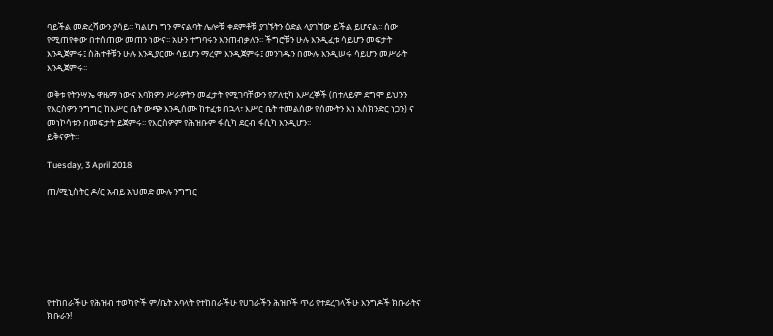ባይችል መድረሻውን ያሳይ፡፡ ካልሆነ ግን ምናልባት ሌሎቹ ቀደምቶቹ ያገኙትን ዕድል ላያገኘው ይችል ይሆናል፡፡ ሰው የሚጠየቀው በተሰጠው መጠን ነውና፡፡ አሁን ተግባሩን እንጠብቃለን፡፡ ችግሮቹን ሁሉ እንዲፈቱ ሳይሆን መፍታት እንዲጀምሩ፤ ስሕተቶቹን ሁሉ እንዲያርሙ ሳይሆን ማረም እንዲጀምሩ፤ መንገዱን በሙሉ እንዲሠሩ ሳይሆን መሥራት እንዲጀምሩ፡፡

ወቅቱ የትንሣኤ ዋዜማ ነውና እባክዎን ሥራዎትን መፈታት የሚገባቸውን የፖለቲካ እሥረኞች (በተለይም ደግሞ ይህንን የእርስዎን ንግግር ከእሥር ቤት ውጭ እንዲሰሙ ከተፈቱ በኋላ፣ እሥር ቤት ተመልሰው የሰሙትን እነ እስክንድር ነጋን) ና መነኮሳቱን በመፍታት ይጀምሩ፡፡ የእርስዎም የሕዝቡም ፋሲካ ደርብ ፋሲካ እንዲሆን፡፡
ይቅናዎት፡፡

Tuesday, 3 April 2018

ጠ/ሚኒስትር ዶ/ር አብይ አህመድ ሙሉ ንግግር







የተከበራችሁ የሕዝብ ተወካዮች ም/ቤት አባላት የተከበራችሁ የሀገራችን ሕዝቦች ጥሪ የተደረገላችሁ እንግዶች ክቡራትና ክቡራን!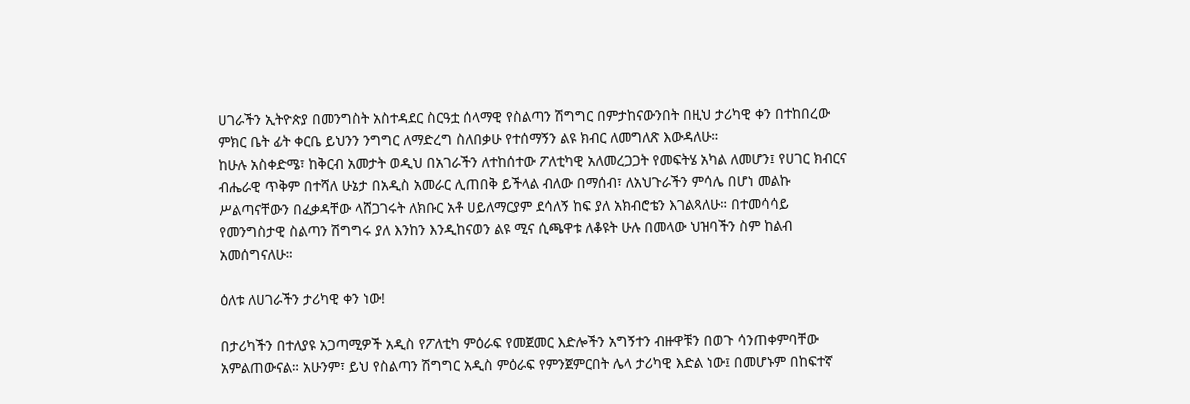ሀገራችን ኢትዮጵያ በመንግስት አስተዳደር ስርዓቷ ሰላማዊ የስልጣን ሽግግር በምታከናውንበት በዚህ ታሪካዊ ቀን በተከበረው ምክር ቤት ፊት ቀርቤ ይህንን ንግግር ለማድረግ ስለበቃሁ የተሰማኝን ልዩ ክብር ለመግለጽ እውዳለሁ።
ከሁሉ አስቀድሜ፣ ከቅርብ አመታት ወዲህ በአገራችን ለተከሰተው ፖለቲካዊ አለመረጋጋት የመፍትሄ አካል ለመሆን፤ የሀገር ክብርና ብሔራዊ ጥቅም በተሻለ ሁኔታ በአዲስ አመራር ሊጠበቅ ይችላል ብለው በማሰብ፣ ለአህጉራችን ምሳሌ በሆነ መልኩ ሥልጣናቸውን በፈቃዳቸው ላሸጋገሩት ለክቡር አቶ ሀይለማርያም ደሳለኝ ከፍ ያለ አክብሮቴን እገልጻለሁ። በተመሳሳይ የመንግስታዊ ስልጣን ሽግግሩ ያለ እንከን እንዲከናወን ልዩ ሚና ሲጫዋቱ ለቆዩት ሁሉ በመላው ህዝባችን ስም ከልብ አመሰግናለሁ።

ዕለቱ ለሀገራችን ታሪካዊ ቀን ነው!

በታሪካችን በተለያዩ አጋጣሚዎች አዲስ የፖለቲካ ምዕራፍ የመጀመር እድሎችን አግኝተን ብዙዋቹን በወጉ ሳንጠቀምባቸው አምልጠውናል። አሁንም፣ ይህ የስልጣን ሽግግር አዲስ ምዕራፍ የምንጀምርበት ሌላ ታሪካዊ እድል ነው፤ በመሆኑም በከፍተኛ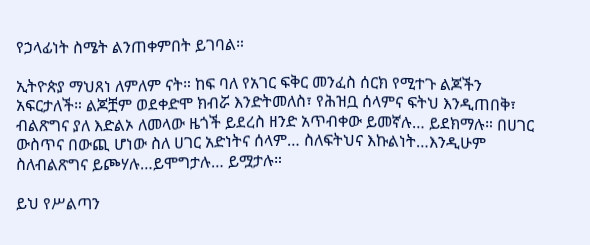የኃላፊነት ስሜት ልንጠቀምበት ይገባል።

ኢትዮጵያ ማህጸነ ለምለም ናት። ከፍ ባለ የአገር ፍቅር መንፈስ ሰርክ የሚተጉ ልጆችን አፍርታለች። ልጆቿም ወደቀድሞ ክብሯ እንድትመለስ፣ የሕዝቧ ሰላምና ፍትህ እንዲጠበቅ፣ ብልጽግና ያለ እድልኦ ለመላው ዜጎች ይደረስ ዘንድ አጥብቀው ይመኛሉ… ይደክማሉ። በሀገር ውስጥና በውጪ ሆነው ስለ ሀገር አድነትና ሰላም… ስለፍትህና እኩልነት…እንዲሁም ስለብልጽግና ይጮሃሉ…ይሞግታሉ… ይሟታሉ።

ይህ የሥልጣን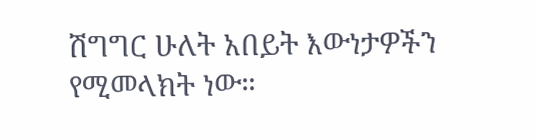ሽግግር ሁለት አበይት እውነታዎችን የሚመላክት ነው።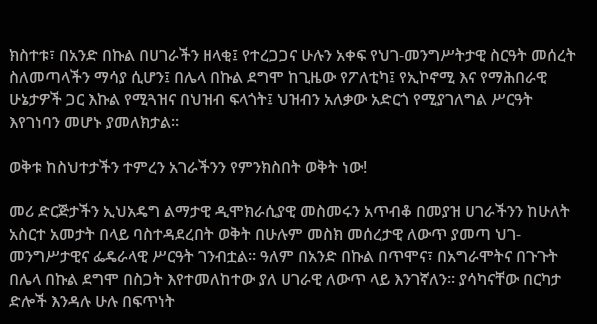ክስተቱ፣ በአንድ በኩል በሀገራችን ዘላቂ፤ የተረጋጋና ሁሉን አቀፍ የህገ-መንግሥትታዊ ስርዓት መሰረት ስለመጣላችን ማሳያ ሲሆን፤ በሌላ በኩል ደግሞ ከጊዜው የፖለቲካ፤ የኢኮኖሚ እና የማሕበራዊ ሁኔታዎች ጋር እኩል የሚጓዝና በህዝብ ፍላጎት፤ ህዝብን አለቃው አድርጎ የሚያገለግል ሥርዓት እየገነባን መሆኑ ያመለክታል።

ወቅቱ ከስህተታችን ተምረን አገራችንን የምንክስበት ወቅት ነው!

መሪ ድርጅታችን ኢህአዴግ ልማታዊ ዲሞክራሲያዊ መስመሩን አጥብቆ በመያዝ ሀገራችንን ከሁለት አስርተ አመታት በላይ ባስተዳደረበት ወቅት በሁሉም መስክ መሰረታዊ ለውጥ ያመጣ ህገ-መንግሥታዊና ፌዴራላዊ ሥርዓት ገንብቷል። ዓለም በአንድ በኩል በጥሞና፣ በአግራሞትና በጉጉት በሌላ በኩል ደግሞ በስጋት እየተመለከተው ያለ ሀገራዊ ለውጥ ላይ እንገኛለን። ያሳካናቸው በርካታ ድሎች እንዳሉ ሁሉ በፍጥነት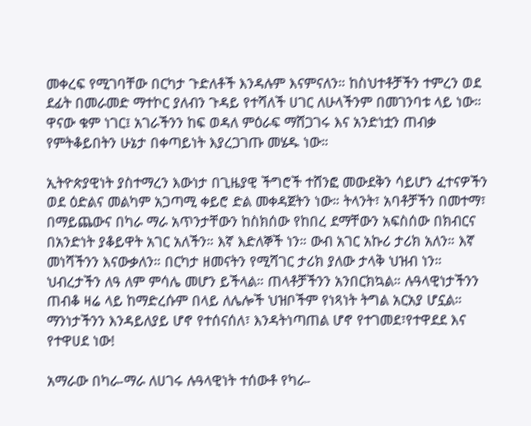መቀረፍ የሚገባቸው በርካታ ጉድለቶች እንዳሉም እናምናለን። ከስህተቶቻችን ተምረን ወደ ደፊት በመራመድ ማተኮር ያለብን ጉዳይ የተሻለች ሀገር ለሁላችንም በመገንባቱ ላይ ነው። ዋናው ቁም ነገር፤ አገራችንን ከፍ ወዳለ ምዕራፍ ማሸጋገሩ እና አንድነቷን ጠብቃ የምትቆይበትን ሁኔታ በቀጣይነት እያረጋገጡ መሄዱ ነው።

ኢትዮጵያዊነት ያስተማረን እውነታ በጊዜያዊ ችግሮች ተሸንፎ መውደቅን ሳይሆን ፈተናዎችን ወደ ዕድልና መልካም አጋጣሚ ቀይሮ ድል መቀዳጀትን ነው። ትላንት፣ አባቶቻችን በመተማ፣ በማይጨውና በካራ ማራ አጥንታቸውን ከስክሰው የከበረ ደማቸውን አፍስሰው በክብርና በአንድነት ያቆይዋት አገር አለችን። እኛ እድለኞች ነን። ውብ አገር አኩሪ ታሪክ አለን። እኛ መነሻችንን እናውቃለን። በርካታ ዘመናትን የሚሻገር ታሪክ ያለው ታላቅ ህዝብ ነን። ህብረታችን ለዓ ለም ምሳሌ መሆን ይችላል። ጠላቶቻችንን አንበርክኳል። ሉዓላዊነታችንን ጠብቆ ዛሬ ላይ ከማድረሱም በላይ ለሌሎች ህዝቦችም የነጻነት ትግል አርአያ ሆኗል። ማንነታችንን እንዳይለያይ ሆኖ የተሰናሰለ፣ እንዳትነጣጠል ሆኖ የተገመደ፣የተዋደደ እና የተዋሀደ ነው!

አማራው በካራ-ማራ ለሀገሩ ሉዓላዊነት ተሰውቶ የካራ-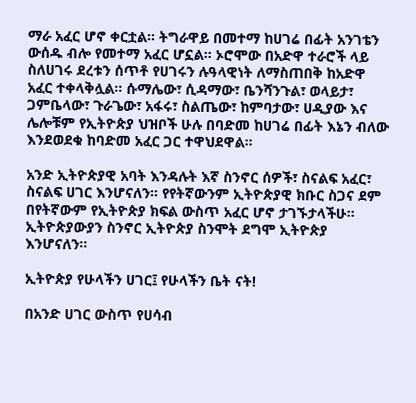ማራ አፈር ሆኖ ቀርቷል። ትግራዋይ በመተማ ከሀገሬ በፊት አንገቴን ውሰዱ ብሎ የመተማ አፈር ሆኗል። ኦሮሞው በአድዋ ተራሮች ላይ ስለሀገሩ ደረቱን ሰጥቶ የሀገሩን ሉዓላዊነት ለማስጠበቅ ከአድዋ አፈር ተቀላቅሏል። ሱማሌው፣ ሲዳማው፣ ቤንሻንጉል፣ ወላይታ፣ ጋምቤላው፣ ጉራጌው፣ አፋሩ፣ ስልጤው፣ ከምባታው፣ ሀዲያው እና ሌሎቹም የኢትዮጵያ ህዝቦች ሁሉ በባድመ ከሀገሬ በፊት እኔን ብለው እንደወደቁ ከባድመ አፈር ጋር ተዋህደዋል።

አንድ ኢትዮጵያዊ አባት እንዳሉት እኛ ስንኖር ሰዎች፣ ስናልፍ አፈር፣ ስናልፍ ሀገር እንሆናለን። የየትኛውንም ኢትዮጵያዊ ክቡር ስጋና ደም በየትኛውም የኢትዮጵያ ክፍል ውስጥ አፈር ሆኖ ታገኙታላችሁ። ኢትዮጵያውያን ስንኖር ኢትዮጵያ ስንሞት ደግሞ ኢትዮጵያ እንሆናለን።

ኢትዮጵያ የሁላችን ሀገር፤ የሁላችን ቤት ናት!

በአንድ ሀገር ውስጥ የሀሳብ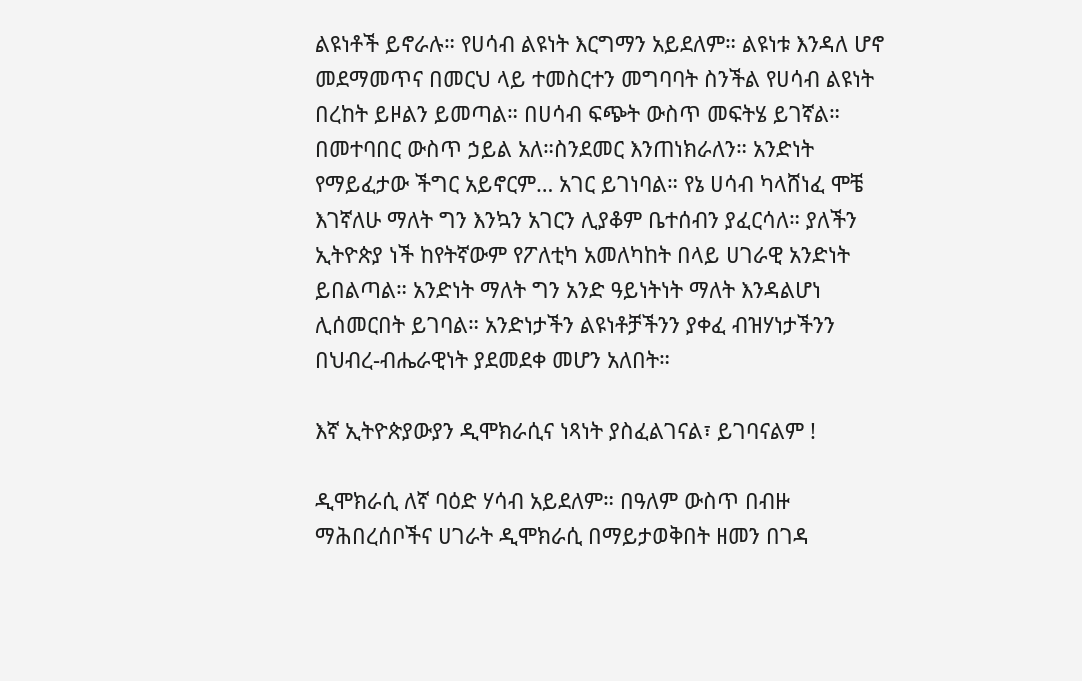ልዩነቶች ይኖራሉ። የሀሳብ ልዩነት እርግማን አይደለም። ልዩነቱ እንዳለ ሆኖ መደማመጥና በመርህ ላይ ተመስርተን መግባባት ስንችል የሀሳብ ልዩነት በረከት ይዞልን ይመጣል። በሀሳብ ፍጭት ውስጥ መፍትሄ ይገኛል። በመተባበር ውስጥ ኃይል አለ።ስንደመር እንጠነክራለን። አንድነት የማይፈታው ችግር አይኖርም… አገር ይገነባል። የኔ ሀሳብ ካላሸነፈ ሞቼ እገኛለሁ ማለት ግን እንኳን አገርን ሊያቆም ቤተሰብን ያፈርሳለ። ያለችን ኢትዮጵያ ነች ከየትኛውም የፖለቲካ አመለካከት በላይ ሀገራዊ አንድነት ይበልጣል። አንድነት ማለት ግን አንድ ዓይነትነት ማለት እንዳልሆነ ሊሰመርበት ይገባል። አንድነታችን ልዩነቶቻችንን ያቀፈ ብዝሃነታችንን በህብረ-ብሔራዊነት ያደመደቀ መሆን አለበት።

እኛ ኢትዮጵያውያን ዲሞክራሲና ነጻነት ያስፈልገናል፣ ይገባናልም !

ዲሞክራሲ ለኛ ባዕድ ሃሳብ አይደለም። በዓለም ውስጥ በብዙ ማሕበረሰቦችና ሀገራት ዲሞክራሲ በማይታወቅበት ዘመን በገዳ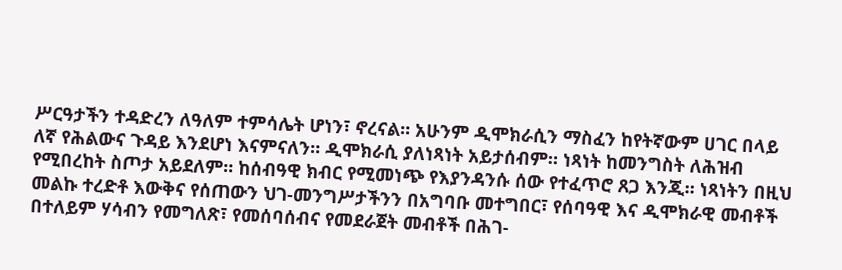ሥርዓታችን ተዳድረን ለዓለም ተምሳሌት ሆነን፣ ኖረናል። አሁንም ዲሞክራሲን ማስፈን ከየትኛውም ሀገር በላይ ለኛ የሕልውና ጉዳይ እንደሆነ እናምናለን። ዲሞክራሲ ያለነጻነት አይታሰብም። ነጻነት ከመንግስት ለሕዝብ የሚበረከት ስጦታ አይደለም። ከሰብዓዊ ክብር የሚመነጭ የእያንዳንሱ ሰው የተፈጥሮ ጸጋ እንጂ። ነጻነትን በዚህ መልኩ ተረድቶ እውቅና የሰጠውን ህገ-መንግሥታችንን በአግባቡ መተግበር፣ የሰባዓዊ እና ዲሞክራዊ መብቶች በተለይም ሃሳብን የመግለጽ፣ የመሰባሰብና የመደራጀት መብቶች በሕገ-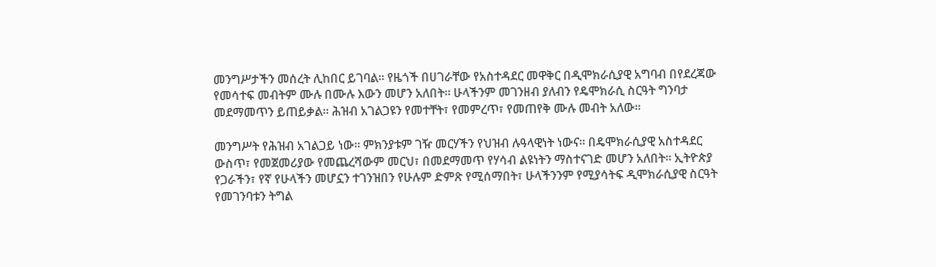መንግሥታችን መሰረት ሊከበር ይገባል። የዜጎች በሀገራቸው የአስተዳደር መዋቅር በዲሞክራሲያዊ አግባብ በየደረጃው የመሳተፍ መብትም ሙሉ በሙሉ እውን መሆን አለበት። ሁላችንም መገንዘብ ያለብን የዴሞክራሲ ስርዓት ግንባታ መደማመጥን ይጠይቃል። ሕዝብ አገልጋዩን የመተቸት፣ የመምረጥ፣ የመጠየቅ ሙሉ መብት አለው።

መንግሥት የሕዝብ አገልጋይ ነው። ምክንያቱም ገዥ መርሃችን የህዝብ ሉዓላዊነት ነውና። በዴሞክራሲያዊ አስተዳደር ውስጥ፣ የመጀመሪያው የመጨረሻውም መርህ፣ በመደማመጥ የሃሳብ ልዩነትን ማስተናገድ መሆን አለበት። ኢትዮጵያ የጋራችን፣ የኛ የሁላችን መሆኗን ተገንዝበን የሁሉም ድምጽ የሚሰማበት፣ ሁላችንንም የሚያሳትፍ ዲሞክራሲያዊ ስርዓት የመገንባቱን ትግል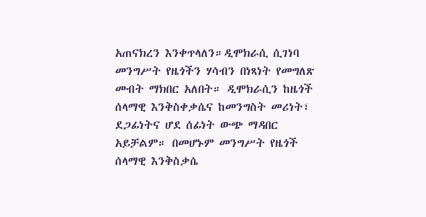አጠናክረን እንቀጥላለን።ዲሞክራሲ ሲገነባ መንግሥት የዜጎችን ሃሳብን በነጻነት የመግለጽ መብት ማክበር አለበት። ዲሞክራሲን ከዜጎች ሰላማዊ እንቅስቀቃሴና ከመንግስት መሪነት፣ ደጋፊነትና ሆደ ሰፊነት ውጭ ማዳበር አይቻልም። በመሆኑም መንግሥት የዜጎች ሰላማዊ እንቅስቃሴ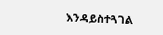እንዳይስተጓገል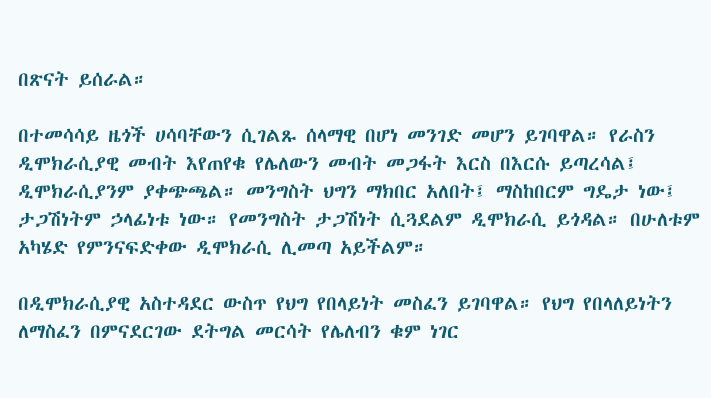በጽናት ይሰራል።

በተመሳሳይ ዜጎች ሀሳባቸውን ሲገልጹ ሰላማዊ በሆነ መንገድ መሆን ይገባዋል። የራስን ዲሞክራሲያዊ መብት እየጠየቁ የሌለውን መብት መጋፋት እርስ በእርሱ ይጣረሳል፤ ዲሞክራሲያንም ያቀጭጫል። መንግስት ህግን ማክበር አለበት፤ ማስከበርም ግዴታ ነው፤ ታጋሽነትም ኃላፊነቱ ነው። የመንግስት ታጋሽነት ሲጓደልም ዲሞክራሲ ይጎዳል። በሁለቱም አካሄድ የምንናፍድቀው ዲሞክራሲ ሊመጣ አይችልም።

በዲሞክራሲያዊ አስተዳደር ውስጥ የህግ የበላይነት መስፈን ይገባዋል። የህግ የበላለይነትን ለማስፈን በምናደርገው ደትግል መርሳት የሌለብን ቁም ነገር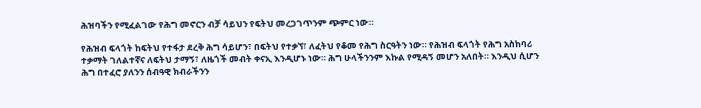ሕዝባችን የሚፈልገው የሕግ መኖርን ብቻ ሳይህን የፍትህ መረጋገጥንም ጭምር ነው።

የሕዝብ ፍላጎት ከፍትህ የተፋታ ደረቅ ሕግ ሳይሆን፣ በፍትህ የተቃኘ፣ ለፈትህ የቆመ የሕግ ስርዓትን ነው። የሕዝብ ፍላጎት የሕግ አስከባሪ ተቃማት ገለልተኛና ለፍትህ ታማኝ፣ ለዜጎች መብት ቀናኢ እንዲሆኑ ነው። ሕግ ሁላችንንም እኩል የሚዳኝ መሆን አለበት። እንዲህ ሲሆን ሕግ በተፈሮ ያለንን ሰብዓዊ ክብራችንን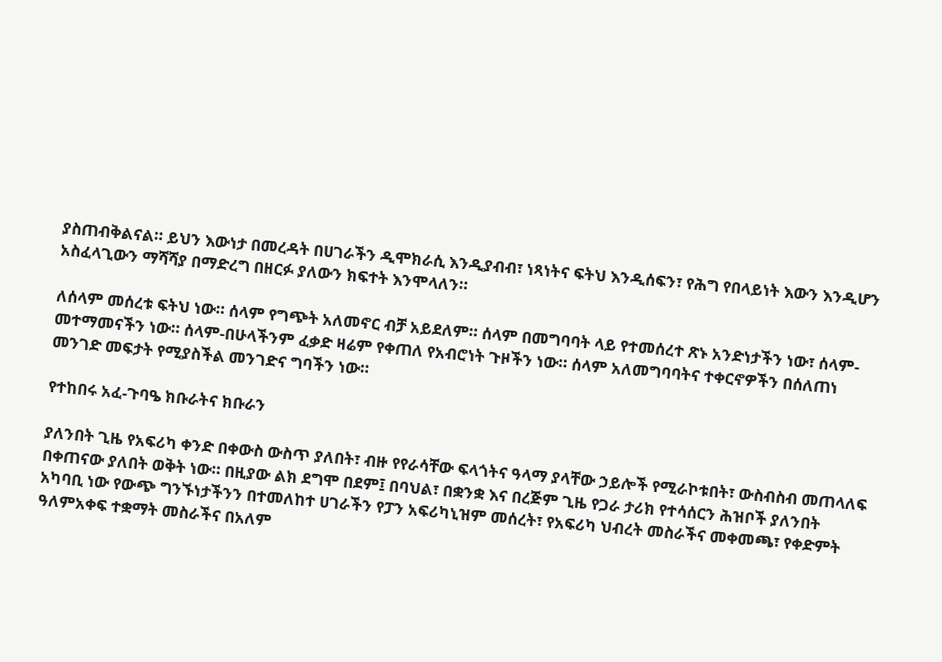ያስጠብቅልናል። ይህን እውነታ በመረዳት በሀገራችን ዲሞክራሲ እንዲያብብ፣ ነጻነትና ፍትህ እንዲሰፍን፣ የሕግ የበላይነት እውን እንዲሆን አስፈላጊውን ማሻሻያ በማድረግ በዘርፉ ያለውን ክፍተት እንሞላለን።

ለሰላም መሰረቱ ፍትህ ነው። ሰላም የግጭት አለመኖር ብቻ አይደለም። ሰላም በመግባባት ላይ የተመሰረተ ጽኑ አንድነታችን ነው፣ ሰላም- መተማመናችን ነው። ሰላም-በሁላችንም ፈቃድ ዛሬም የቀጠለ የአብሮነት ጉዞችን ነው። ሰላም አለመግባባትና ተቀርኖዎችን በሰለጠነ መንገድ መፍታት የሚያስችል መንገድና ግባችን ነው።

የተከበሩ አፈ-ጉባዔ ክቡራትና ክቡራን

ያለንበት ጊዜ የአፍሪካ ቀንድ በቀውስ ውስጥ ያለበት፣ ብዙ የየራሳቸው ፍላጎትና ዓላማ ያላቸው ኃይሎች የሚራኮቱበት፣ ውስብስብ መጠላለፍ በቀጠናው ያለበት ወቅት ነው። በዚያው ልክ ደግሞ በደም፤ በባህል፣ በቋንቋ እና በረጅም ጊዜ የጋራ ታሪክ የተሳሰርን ሕዝቦች ያለንበት አካባቢ ነው የውጭ ግንኙነታችንን በተመለከተ ሀገራችን የፓን አፍሪካኒዝም መሰረት፣ የአፍሪካ ህብረት መስራችና መቀመጫ፣ የቀድምት ዓለምአቀፍ ተቋማት መስራችና በአለም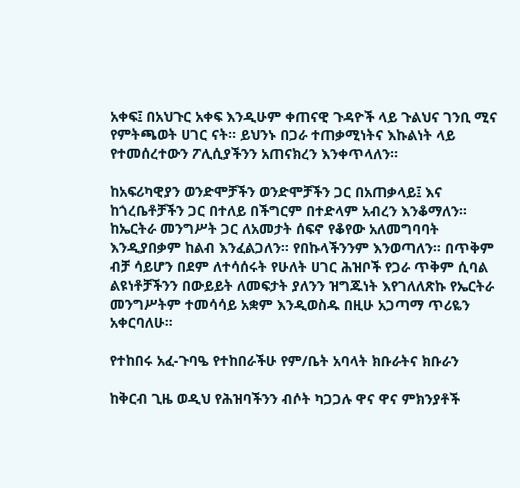አቀፍ፤ በአህጉር አቀፍ እንዲሁም ቀጠናዊ ጉዳዮች ላይ ጉልህና ገንቢ ሚና የምትጫወት ሀገር ናት። ይህንኑ በጋራ ተጠቃሚነትና እኩልነት ላይ የተመሰረተውን ፖሊሲያችንን አጠናክረን እንቀጥላለን።

ከአፍሪካዊያን ወንድሞቻችን ወንድሞቻችን ጋር በአጠቃላይ፤ እና ከጎረቤቶቻችን ጋር በተለይ በችግርም በተድላም አብረን እንቆማለን። ከኤርትራ መንግሥት ጋር ለአመታት ሰፍኖ የቆየው አለመግባባት እንዲያበቃም ከልብ እንፈልጋለን። የበኩላችንንም እንወጣለን። በጥቅም ብቻ ሳይሆን በደም ለተሳሰሩት የሁለት ሀገር ሕዝቦች የጋራ ጥቅም ሲባል ልዩነቶቻችንን በውይይት ለመፍታት ያለንን ዝግጁነት እየገለለጽኩ የኤርትራ መንግሥትም ተመሳሳይ አቋም እንዲወስዱ በዚሁ አጋጣማ ጥሪዬን አቀርባለሁ።

የተከበሩ አፈ-ጉባዔ የተከበራችሁ የም/ቤት አባላት ክቡራትና ክቡራን

ከቅርብ ጊዜ ወዲህ የሕዝባችንን ብሶት ካጋጋሉ ዋና ዋና ምክንያቶች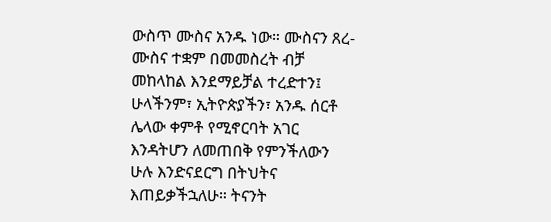ውስጥ ሙስና አንዱ ነው። ሙስናን ጸረ-ሙስና ተቋም በመመስረት ብቻ መከላከል እንደማይቻል ተረድተን፤ ሁላችንም፣ ኢትዮጵያችን፣ አንዱ ሰርቶ ሌላው ቀምቶ የሚኖርባት አገር እንዳትሆን ለመጠበቅ የምንችለውን ሁሉ እንድናደርግ በትህትና እጠይቃችኋለሁ። ትናንት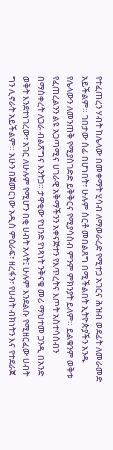የተፈጠረን ሃብት ከሌላው በመቀማት ሂሳብ ለማወራረድ የሚተጋ አገርና ሕዝብ ወደፊት ለመራመድ አይችልም። ገበታው ሰፊ በሆነበት፣ ሁሉም ሰርቶ መበልጸግ በሚችልበት ኢትዮጵያችን አንዱ የሌላውን ለመንጠቅ የሚያስገድድ ይቅቅርና የሚያሳስብ ምንም ምክንያት ይለም። ይልቁንም ወቅቱ የፈጠረልንን ልዩ አጋጣሚና ሀገራዊ አቅማችንን አቀናጅተን የእጥረትና እጦት አስተሳሰብን በማስቀረት ለጋራ ብልጽግና እንትጋ። ታዋቂው የህንድ የነጻነት ንቅናቄ መሪ ማህተመ ጋንዲ በአንድ ወቅት እንደተነገረው፣ አገር ለሁሉም የሚሆን በቂ ሀብት አላት፤ ሁሉም እንደልቡ የሚዘርፈው ሀብት ግን ሊኖራት አይችልም። አሁን በጀመርነው አዲስ ምዕራፍ፣ ዘረፋን፣ የሀብት ብክነትን እና የተደራጀ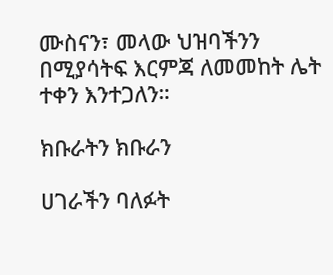ሙስናን፣ መላው ህዝባችንን በሚያሳትፍ እርምጃ ለመመከት ሌት ተቀን እንተጋለን።

ክቡራትን ክቡራን

ሀገራችን ባለፉት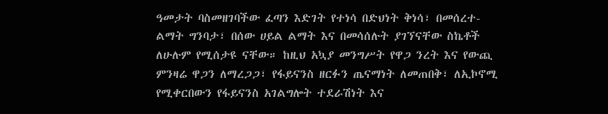ዓመታት ባስመዘገባችው ፈጣን እድገት የተነሳ በድህነት ቅነሳ፣ በመሰረተ-ልማት ግንባታ፣ በሰው ሀይል ልማት እና በመሳሰሉት ያገኘናቸው ስኬቶች ለሁሉም የሚሰታዩ ናቸው። ከዚህ አኳያ መንግሥት የዋጋ ንረት እና የውጪ ምንዛሬ ዋጋን ለማረጋጋ፣ የፋይናንስ ዘርፉን ጤናማነት ለመጠበቅ፣ ለኢኮኖሚ የሚቀርበውን የፋይናንስ አገልግሎት ተደራሽነት እና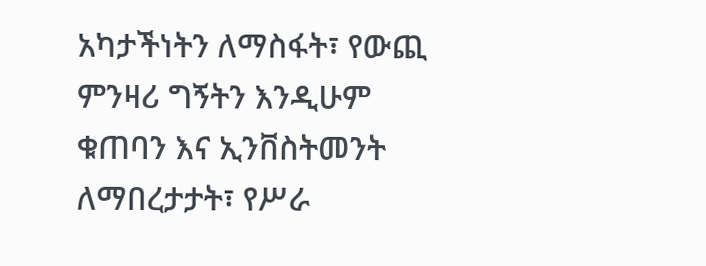አካታችነትን ለማስፋት፣ የውጪ ምንዛሪ ግኝትን እንዲሁም ቁጠባን እና ኢንቨስትመንት ለማበረታታት፣ የሥራ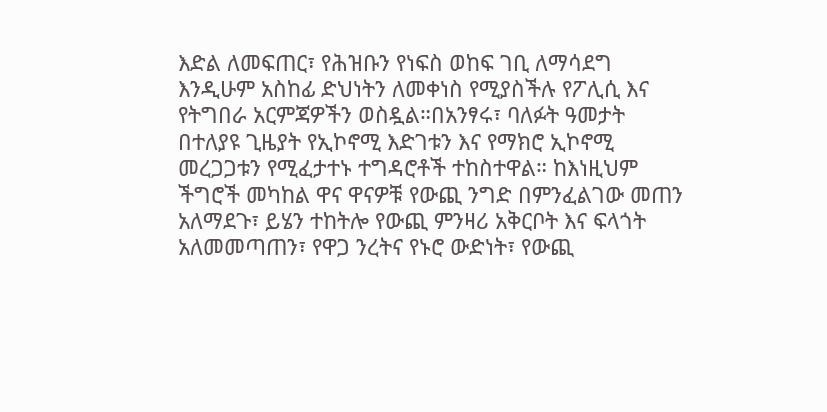እድል ለመፍጠር፣ የሕዝቡን የነፍስ ወከፍ ገቢ ለማሳደግ እንዲሁም አስከፊ ድህነትን ለመቀነስ የሚያስችሉ የፖሊሲ እና የትግበራ አርምጃዎችን ወስዷል።በአንፃሩ፣ ባለፉት ዓመታት በተለያዩ ጊዜያት የኢኮኖሚ እድገቱን እና የማክሮ ኢኮኖሚ መረጋጋቱን የሚፈታተኑ ተግዳሮቶች ተከስተዋል። ከእነዚህም ችግሮች መካከል ዋና ዋናዎቹ የውጪ ንግድ በምንፈልገው መጠን አለማደጉ፣ ይሄን ተከትሎ የውጪ ምንዛሪ አቅርቦት እና ፍላጎት አለመመጣጠን፣ የዋጋ ንረትና የኑሮ ውድነት፣ የውጪ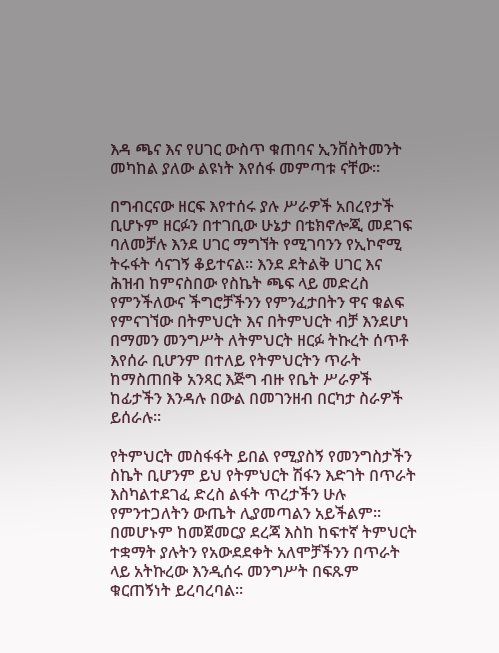እዳ ጫና እና የሀገር ውስጥ ቁጠባና ኢንቨስትመንት መካከል ያለው ልዩነት እየሰፋ መምጣቱ ናቸው።

በግብርናው ዘርፍ እየተሰሩ ያሉ ሥራዎች አበረየታች ቢሆኑም ዘርፉን በተገቢው ሁኔታ በቴክኖሎጂ መደገፍ ባለመቻሉ እንደ ሀገር ማግኘት የሚገባንን የኢኮኖሚ ትሩፋት ሳናገኝ ቆይተናል። እንደ ደትልቅ ሀገር እና ሕዝብ ከምናስበው የስኬት ጫፍ ላይ መድረስ የምንችለውና ችግሮቻችንን የምንፈታበትን ዋና ቁልፍ የምናገኘው በትምህርት እና በትምህርት ብቻ እንደሆነ በማመን መንግሥት ለትምህርት ዘርፉ ትኩረት ሰጥቶ እየሰራ ቢሆንም በተለይ የትምህርትን ጥራት ከማስጠበቅ አንጻር እጅግ ብዙ የቤት ሥራዎች ከፊታችን እንዳሉ በውል በመገንዘብ በርካታ ስራዎች ይሰራሉ።

የትምህርት መስፋፋት ይበል የሚያስኝ የመንግስታችን ስኬት ቢሆንም ይህ የትምህርት ሽፋን እድገት በጥራት እስካልተደገፈ ድረስ ልፋት ጥረታችን ሁሉ የምንተጋለትን ውጤት ሊያመጣልን አይችልም። በመሆኑም ከመጀመርያ ደረጃ እስከ ከፍተኛ ትምህርት ተቋማት ያሉትን የአውደደቀት አለሞቻችንን በጥራት ላይ አትኩረው እንዲሰሩ መንግሥት በፍጹም ቁርጠኝነት ይረባረባል።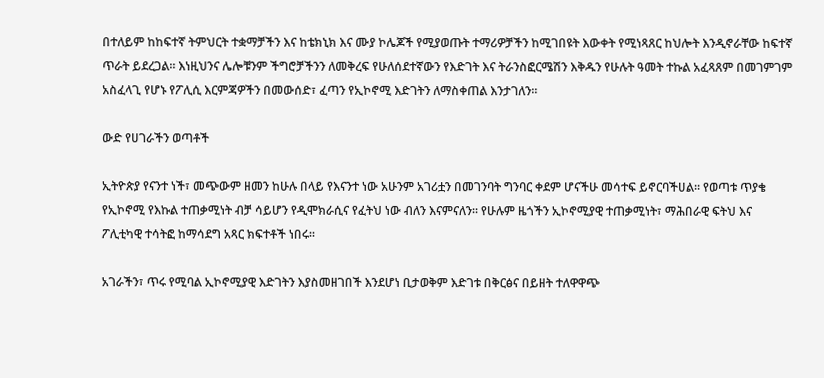በተለይም ከከፍተኛ ትምህርት ተቋማቻችን እና ከቴክኒክ እና ሙያ ኮሌጆች የሚያወጡት ተማሪዎቻችን ከሚገበዩት እውቀት የሚነጻጸር ከህሎት እንዲኖራቸው ከፍተኛ ጥራት ይደረጋል። እነዚህንና ሌሎቹንም ችግሮቻችንን ለመቅረፍ የሁለሰደተኛውን የእድገት እና ትራንስፎርሜሽን እቅዱን የሁሉት ዓመት ተኩል አፈጻጸም በመገምገም አስፈላጊ የሆኑ የፖሊሲ እርምጃዎችን በመውሰድ፣ ፈጣን የኢኮኖሚ እድገትን ለማስቀጠል እንታገለን።

ውድ የሀገራችን ወጣቶች

ኢትዮጵያ የናንተ ነች፣ መጭውም ዘመን ከሁሉ በላይ የእናንተ ነው አሁንም አገሪቷን በመገንባት ግንባር ቀደም ሆናችሁ መሳተፍ ይኖርባችሀል። የወጣቱ ጥያቄ የኢኮኖሚ የእኩል ተጠቃሚነት ብቻ ሳይሆን የዲሞክራሲና የፈትህ ነው ብለን እናምናለን። የሁሉም ዜጎችን ኢኮኖሚያዊ ተጠቃሚነት፣ ማሕበራዊ ፍትህ እና ፖሊቲካዊ ተሳትፎ ከማሳደግ አጻር ክፍተቶች ነበሩ።

አገራችን፣ ጥሩ የሚባል ኢኮኖሚያዊ እድገትን እያስመዘገበች እንደሆነ ቢታወቅም እድገቱ በቅርፅና በይዘት ተለዋዋጭ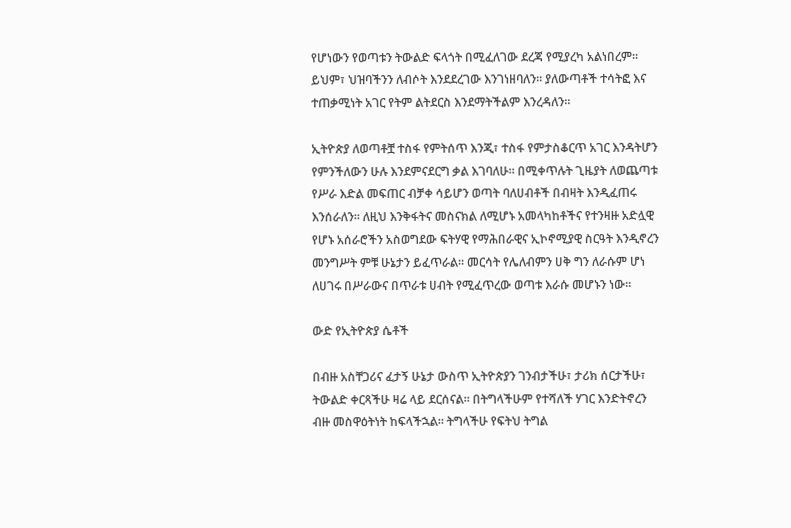የሆነውን የወጣቱን ትውልድ ፍላጎት በሚፈለገው ደረጃ የሚያረካ አልነበረም። ይህም፣ ህዝባችንን ለብሶት እንደደረገው እንገነዘባለን። ያለውጣቶች ተሳትፎ እና ተጠቃሚነት አገር የትም ልትደርስ እንደማትችልም እንረዳለን።

ኢትዮጵያ ለወጣቶቿ ተስፋ የምትሰጥ እንጂ፣ ተስፋ የምታስቆርጥ አገር እንዳትሆን የምንችለውን ሁሉ እንደምናደርግ ቃል እገባለሁ። በሚቀጥሉት ጊዜያት ለወጨጣቱ የሥራ እድል መፍጠር ብቻቀ ሳይሆን ወጣት ባለሀብቶች በብዛት እንዲፈጠሩ እንሰራለን። ለዚህ እንቅፋትና መስናክል ለሚሆኑ አመላካከቶችና የተንዛዙ አድሏዊ የሆኑ አሰራሮችን አስወግደው ፍትሃዊ የማሕበራዊና ኢኮኖሚያዊ ስርዓት እንዲኖረን መንግሥት ምቹ ሁኔታን ይፈጥራል። መርሳት የሌለብምን ሀቅ ግን ለራሱም ሆነ ለሀገሩ በሥራውና በጥራቱ ሀብት የሚፈጥረው ወጣቱ እራሱ መሆኑን ነው።

ውድ የኢትዮጵያ ሴቶች

በብዙ አስቸጋሪና ፈታኝ ሁኔታ ውስጥ ኢትዮጵያን ገንብታችሁ፣ ታሪክ ሰርታችሁ፣ ትውልድ ቀርጻችሁ ዛሬ ላይ ደርሰናል። በትግላችሁም የተሻለች ሃገር እንድትኖረን ብዙ መስዋዕትነት ከፍላችኋል። ትግላችሁ የፍትህ ትግል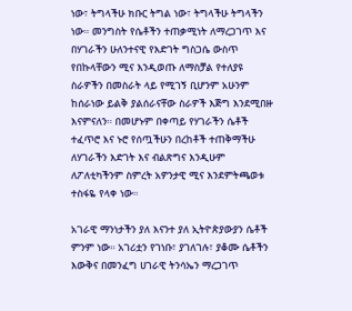ነው፣ ትግላችሁ ክቡር ትግል ነው፣ ትግላችሁ ትግላችን ነው። መንግስት የሴቶችን ተጠቃሚነት ለማረጋገጥ እና በሃገራችን ሁለንተናዊ የእድገት ግስጋሴ ውስጥ የበኩላቸውን ሚና እንዲወጡ ለማስቻል የተለያዩ ስራዎችን በመስራት ላይ የሚገኝ ቢሆንም አሁንም ከሰራነው ይልቅ ያልሰራናቸው ስራዎች እጅግ እንደሚበዙ እናምናለን። በመሆኑም በቀጣይ የሃገራችን ሴቶች ተፈጥሮ እና ኑሮ የሰጧችሁን በረከቶች ተጠቅማችሁ ለሃገራችን እድገት እና ብልጽግና እንዲሁም ለፖለቲካችንም ስምረት አዎንታዊ ሚና እንደምትጫወቱ ተስፋዬ የላቀ ነው።

አገራዊ ማንነታችን ያለ እናንተ ያለ ኢትዮጵያውያን ሴቶች ምንም ነው። አገሪቷን የገነቡ፣ ያገለገሉ፣ ያቆሙ ሴቶችን እውቅና በመንፈግ ሀገራዊ ትንሳኤን ማረጋገጥ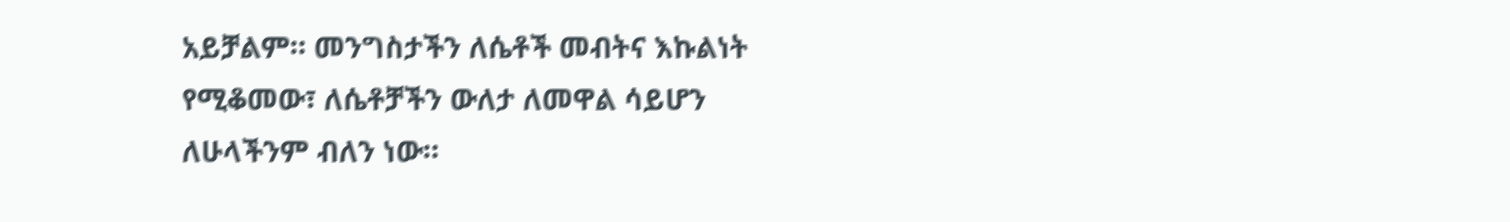አይቻልም። መንግስታችን ለሴቶች መብትና እኩልነት የሚቆመው፣ ለሴቶቻችን ውለታ ለመዋል ሳይሆን ለሁላችንም ብለን ነው።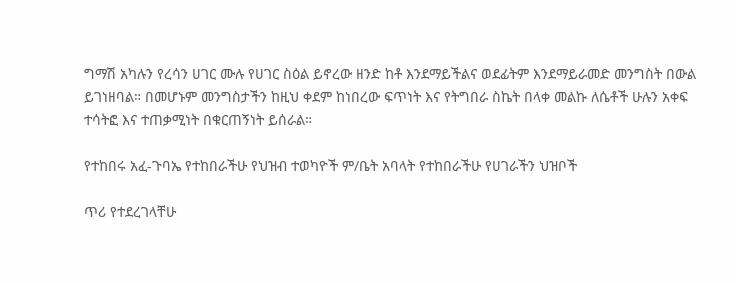ግማሽ አካሉን የረሳን ሀገር ሙሉ የሀገር ስዕል ይኖረው ዘንድ ከቶ እንደማይችልና ወደፊትም እንደማይራመድ መንግስት በውል ይገነዘባል። በመሆኑም መንግስታችን ከዚህ ቀደም ከነበረው ፍጥነት እና የትግበራ ስኬት በላቀ መልኩ ለሴቶች ሁሉን አቀፍ ተሳትፎ እና ተጠቃሚነት በቁርጠኝነት ይሰራል።

የተከበሩ አፈ-ጉባኤ የተከበራችሁ የህዝብ ተወካዮች ም/ቤት አባላት የተከበራችሁ የሀገራችን ህዝቦች

ጥሪ የተደረገላቸሁ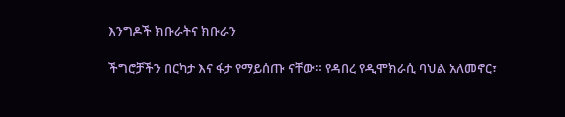እንግዶች ክቡራትና ክቡራን

ችግሮቻችን በርካታ እና ፋታ የማይሰጡ ናቸው። የዳበረ የዲሞክራሲ ባህል አለመኖር፣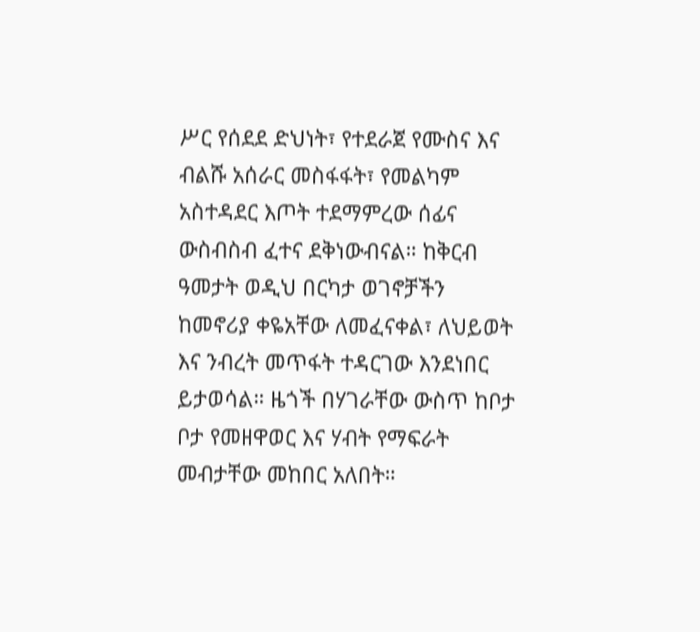ሥር የሰደደ ድህነት፣ የተደራጀ የሙስና እና ብልሹ አሰራር መስፋፋት፣ የመልካም አስተዳደር እጦት ተደማምረው ሰፊና ውስብስብ ፈተና ደቅነውብናል። ከቅርብ ዓመታት ወዲህ በርካታ ወገኖቻችን ከመኖሪያ ቀዬአቸው ለመፈናቀል፣ ለህይወት እና ንብረት መጥፋት ተዳርገው እንደነበር ይታወሳል። ዜጎች በሃገራቸው ውስጥ ከቦታ ቦታ የመዘዋወር እና ሃብት የማፍራት መብታቸው መከበር አለበት።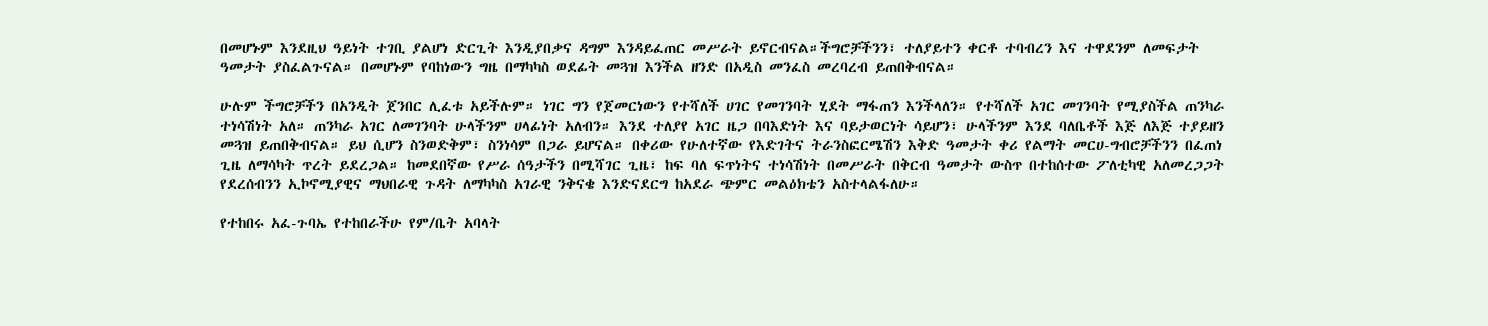በመሆኑም እንደዚህ ዓይነት ተገቢ ያልሆነ ድርጊት እንዲያበቃና ዳግም እንዳይፈጠር መሥራት ይኖርብናል።ችግሮቻችንን፣ ተለያይተን ቀርቶ ተባብረን እና ተዋደንም ለመፍታት ዓመታት ያስፈልጉናል። በመሆኑም የባከነውን ግዜ በማካካስ ወደፊት መጓዝ እንችል ዘንድ በአዲስ መንፈስ መረባረብ ይጠበቅብናል።

ሁሉም ችግሮቻችን በአንዲት ጀንበር ሊፈቱ አይችሉም። ነገር ግን የጀመርነውን የተሻለች ሀገር የመገንባት ሂደት ማፋጠን እንችላለን። የተሻለች አገር መገንባት የሚያስችል ጠንካራ ተነሳሽነት አለ። ጠንካራ አገር ለመገንባት ሁላችንም ሀላፊነት አለብን። እንደ ተለያየ አገር ዜጋ በባእድነት እና ባይታወርነት ሳይሆን፣ ሁላችንም እንደ ባለቤቶች እጅ ለእጅ ተያይዘን መጓዝ ይጠበቅብናል። ይህ ሲሆን ስንወድቅም፣ ስንነሳም በጋራ ይሆናል። በቀሪው የሁለተኛው የእድገትና ትራንስፎርሜሽን እቅድ ዓመታት ቀሪ የልማት መርሀ-ግብሮቻችንን በፈጠነ ጊዜ ለማሳካት ጥረት ይደረጋል። ከመደበኛው የሥራ ሰዓታችን በሚሻገር ጊዜ፣ ከፍ ባለ ፍጥነትና ተነሳሽነት በመሥራት በቅርብ ዓመታት ውስጥ በተከሰተው ፖለቲካዊ አለመረጋጋት የደረሰብንን ኢኮኖሚያዊና ማህበራዊ ጉዳት ለማካካስ አገራዊ ንቅናቄ እንድናደርግ ከአደራ ጭምር መልዕክቴን አስተላልፋለሁ።

የተከበሩ አፈ-ጉባኤ የተከበራችሁ የም/ቤት አባላት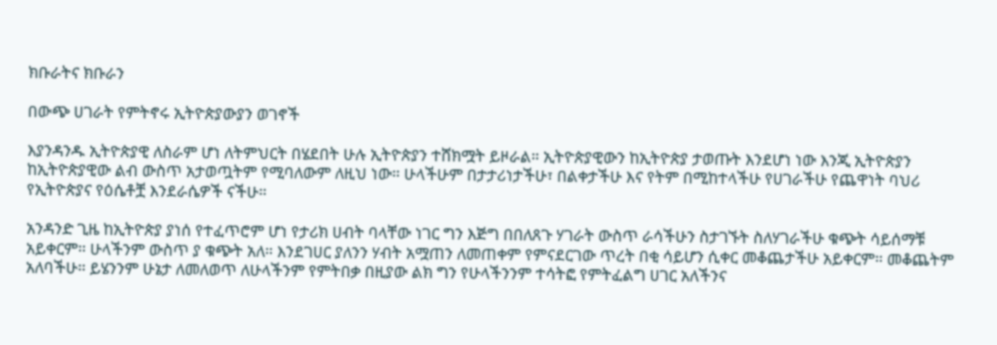ክቡራትና ክቡራን

በውጭ ሀገራት የምትኖሩ ኢትዮጵያውያን ወገኖች

እያንዳንዱ ኢትዮጵያዊ ለስራም ሆነ ለትምህርት በሄደበት ሁሉ ኢትዮጵያን ተሸክሟት ይዞራል። ኢትዮጵያዊውን ከኢትዮጵያ ታወጡት እንደሆነ ነው እንጂ ኢትዮጵያን ከኢትዮጵያዊው ልብ ውስጥ አታወጧትም የሚባለውም ለዚህ ነው። ሁላችሁም በታታሪነታችሁ፣ በልቀታችሁ እና የትም በሚከተላችሁ የሀገራችሁ የጨዋነት ባህሪ የኢትዮጵያና የዕሴቶቿ እንደራሴዎች ናችሁ።

አንዳንድ ጊዜ ከኢትዮጵያ ያነሰ የተፈጥሮም ሆነ የታሪክ ሀብት ባላቸው ነገር ግን እጅግ በበለጸጉ ሃገራት ውስጥ ራሳችሁን ስታገኙት ስለሃገራችሁ ቁጭት ሳይሰማቹ አይቀርም። ሁላችንም ውስጥ ያ ቁጭት አለ። እንደገሀር ያለንን ሃብት አሟጠን ለመጠቀም የምናደርገው ጥረት በቂ ሳይሆን ሲቀር መቆጨታችሁ አይቀርም። መቆጨትም አለባችሁ። ይሄንንም ሁኔታ ለመለወጥ ለሁላችንም የምትበቃ በዚያው ልክ ግን የሁላችንንም ተሳትፎ የምትፈልግ ሀገር አለችንና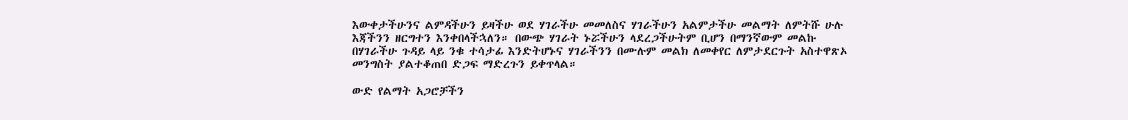እውቀታችሁንና ልምዳችሁን ይዛችሁ ወደ ሃገራችሁ መመለስና ሃገራችሁን አልምታችሁ መልማት ለምትሹ ሁሉ እጃችንን ዘርግተን እንቀበላችኋለን። በውጭ ሃገራት ኑሯችሁን ላደረጋችሁትም ቢሆን በማንኛውም መልኩ በሃገራችሁ ጉዳይ ላይ ንቁ ተሳታፊ እንድትሆኑና ሃገራችንን በሙሉም መልክ ለመቀየር ለምታደርጉት አስተዋጽኦ መንግስት ያልተቆጠበ ድጋፍ ማድረጉን ይቀጥላል።

ውድ የልማት አጋሮቻችን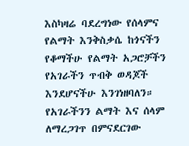እስካዛሬ ባደረግነው የሰላምና የልማት እንቅስቃሴ ከጎናችን የቆማችሁ የልማት አጋሮቻችን የአገራችን ጥብቅ ወዳጆች እንደሆናችሁ እንገነዘባለን። የአገራችንን ልማት እና ሰላም ለማረጋገጥ በምናደርገው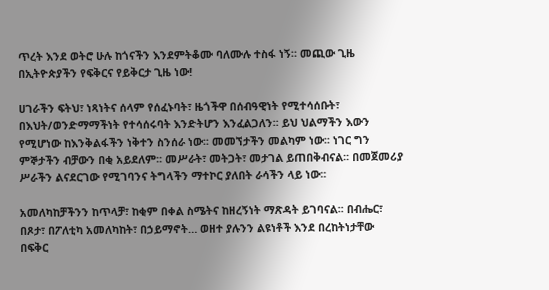ጥረት እንደ ወትሮ ሁሉ ከጎናችን እንደምትቆሙ ባለሙሉ ተስፋ ነኝ። መጪው ጊዜ በኢትዮጵያችን የፍቅርና የይቅርታ ጊዜ ነው!

ሀገራችን ፍትህ፣ ነጻነትና ሰላም የሰፈኑባት፣ ዜጎችዋ በሰብዓዊነት የሚተሳሰቡት፣ በእህት/ወንድማማችነት የተሳሰሩባት እንድትሆን እንፈልጋለን፡፡ ይህ ህልማችን እውን የሚሆነው ከእንቅልፋችን ነቅተን ስንሰራ ነው፡፡ መመኘታችን መልካም ነው፡፡ ነገር ግን ምኞታችን ብቻውን በቂ አይደለም፡፡ መሥራት፣ መትጋት፣ መታገል ይጠበቅብናል፡፡ በመጀመሪያ ሥራችን ልናደርገው የሚገባንና ትግላችን ማተኮር ያለበት ራሳችን ላይ ነው፡፡

አመለካከቻችንን ከጥላቻ፣ ከቂም በቀል ስሜትና ከዘረኝነት ማጽዳት ይገባናል፡፡ በብሔር፣ በጾታ፣ በፖለቲካ አመለካከት፣ በኃይማኖት… ወዘተ ያሉንን ልዩነቶች እንደ በረከትነታቸው በፍቅር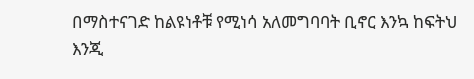በማስተናገድ ከልዩነቶቹ የሚነሳ አለመግባባት ቢኖር እንኳ ከፍትህ እንጂ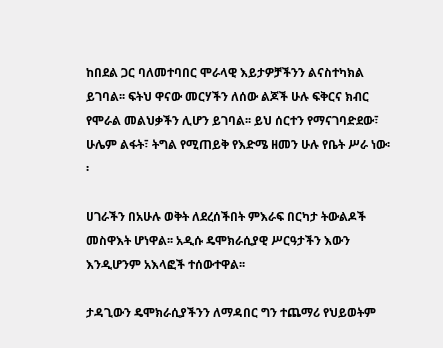ከበደል ጋር ባለመተባበር ሞራላዊ እይታዎቻችንን ልናስተካክል ይገባል፡፡ ፍትህ ዋናው መርሃችን ለሰው ልጆች ሁሉ ፍቅርና ክብር የሞራል መልህቃችን ሊሆን ይገባል፡፡ ይህ ሰርተን የማናገባድደው፣ ሁሌም ልፋት፣ ትግል የሚጠይቅ የእድሜ ዘመን ሁሉ የቤት ሥራ ነው፡፡

ሀገራችን በአሁሉ ወቅት ለደረሰችበት ምእራፍ በርካታ ትውልዶች መስዋእት ሆነዋል፡፡ አዲሱ ዴሞክራሲያዊ ሥርዓታችን እውን እንዲሆንም አእላፎች ተሰውተዋል፡፡

ታዳጊውን ዴሞክራሲያችንን ለማዳበር ግን ተጨማሪ የህይወትም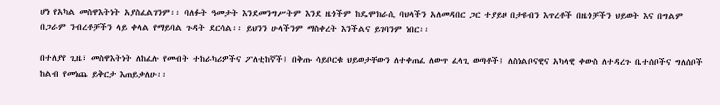ሆነ የአካል መስዋእትነት አያስፈልገንም፡፡ ባለፉት ዓመታት እንደመንግሥትም እንደ ዜጎችም ከዴሞክራሲ ባህላችን አለመዳበር ጋር ተያይዞ በታዩብን እጥረቶች በዜጎቻችን ህይወት እና በግልም በጋራም ንብረቶቻችን ላይ ቀላል የማይባል ጉዳት ደርሳል፡፡ ይህንን ሁላችንም ማስቀረት እንችልና ይገባንም ነበር፡፡

በተለያየ ጊዜ፣ መስዋእትነት ለከፈሉ የመብት ተከራካሪዎችና ፖለቲከኛች፤ በቅጡ ሳይቦርቁ ህይወታቸውን ለተቀጠፈ ለውጥ ፈላጊ ወጣቶች፤ ለስነልቦናዊና አካላዊ ቀውስ ለተዳረጉ ቤተሰቦችና ግለሰቦች ከልብ የመነጨ ይቅርታ እጠይቃለሁ፡፡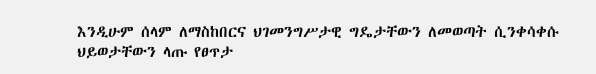እንዲሁም ሰላም ለማስከበርና ህገመንግሥታዊ ግዴታቸውን ለመወጣት ሲንቀሳቀሱ ህይወታቸውን ላጡ የፀጥታ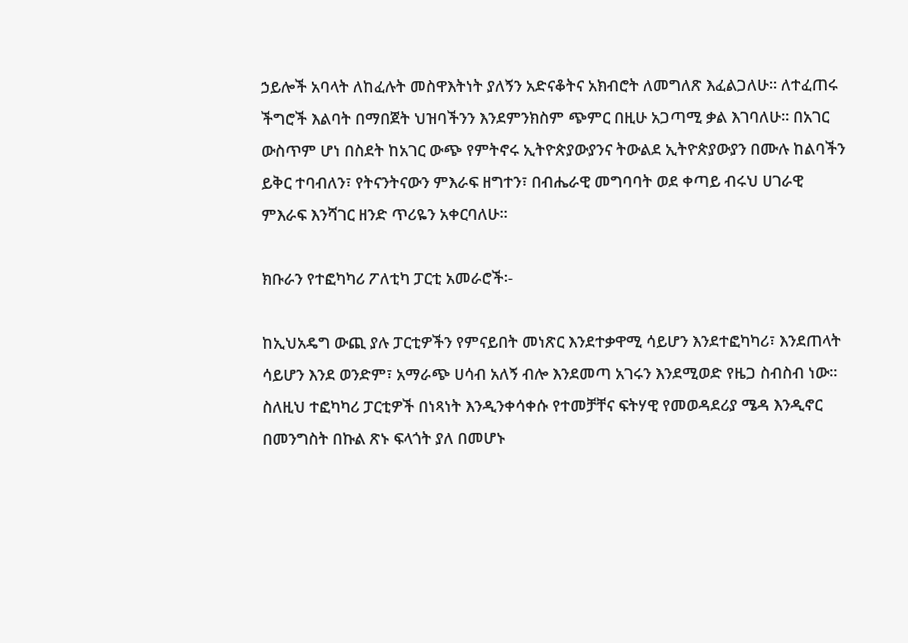ኃይሎች አባላት ለከፈሉት መስዋእትነት ያለኝን አድናቆትና አክብሮት ለመግለጽ እፈልጋለሁ፡፡ ለተፈጠሩ ችግሮች እልባት በማበጀት ህዝባችንን እንደምንክስም ጭምር በዚሁ አጋጣሚ ቃል እገባለሁ፡፡ በአገር ውስጥም ሆነ በስደት ከአገር ውጭ የምትኖሩ ኢትዮጵያውያንና ትውልደ ኢትዮጵያውያን በሙሉ ከልባችን ይቅር ተባብለን፣ የትናንትናውን ምእራፍ ዘግተን፣ በብሔራዊ መግባባት ወደ ቀጣይ ብሩህ ሀገራዊ ምእራፍ እንሻገር ዘንድ ጥሪዬን አቀርባለሁ፡፡

ክቡራን የተፎካካሪ ፖለቲካ ፓርቲ አመራሮች፡-

ከኢህአዴግ ውጪ ያሉ ፓርቲዎችን የምናይበት መነጽር እንደተቃዋሚ ሳይሆን እንደተፎካካሪ፣ እንደጠላት ሳይሆን እንደ ወንድም፣ አማራጭ ሀሳብ አለኝ ብሎ እንደመጣ አገሩን እንደሚወድ የዜጋ ስብስብ ነው፡፡ ስለዚህ ተፎካካሪ ፓርቲዎች በነጻነት እንዲንቀሳቀሱ የተመቻቸና ፍትሃዊ የመወዳደሪያ ሜዳ እንዲኖር በመንግስት በኩል ጽኑ ፍላጎት ያለ በመሆኑ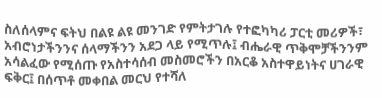ስለሰላምና ፍትህ በልዩ ልዩ መንገድ የምትታገሉ የተፎካካሪ ፓርቲ መሪዎች፣ አብሮነታችንንና ሰላማችንን አደጋ ላይ የሚጥሉ፤ ብሔራዊ ጥቅሞቻችንንም አሳልፈው የሚሰጡ የአስተሳሰብ መስመሮችን በአርቆ አስተዋይነትና ሀገራዊ ፍቅር፤ በሰጥቶ መቀበል መርህ የተሻለ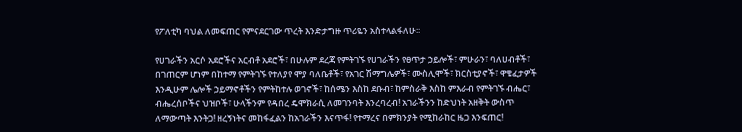የፖለቲካ ባህል ለመፍጠር የምናደርገው ጥረት እንድታግዙ ጥሪዬን አስተላልፋለሁ፡፡

የሀገራችን አርሶ አደሮችና አርብቶ አደሮች፣ በሁሉም ደረጃ የምትገኙ የሀገራችን የፀጥታ ኃይሎች፣ ምሁራን፣ ባለሀብቶች፣ በገጠርም ሆነም በከተማ የምትገኙ የተለያየ ሞያ ባለቤቶች፣ የአገር ሽማግሌዎች፣ ሙስሊሞች፣ ክርስቲያኖች፣ ዋቄፈታዎች እንዲሁም ሌሎች ኃይማኖቶችን የምትከተሉ ወገኖች፣ ከሰሜን እስከ ደቡብ፣ ከምስራቅ እስከ ምእራብ የምትገኙ ብሔር፣ ብሔረሰቦችና ህዝቦች፣ ሁላችንም የዳበረ ዴሞክራሲ ለመገንባት እንረባረብ! አገራችንን ከድህነት አዘቅት ውስጥ ለማውጣት እንትጋ! ዘረኝነትና መከፋፈልን ከአገራችን እናጥፋ! የተማረና በምክንያት የሚከራከር ዜጋ እንፍጠር!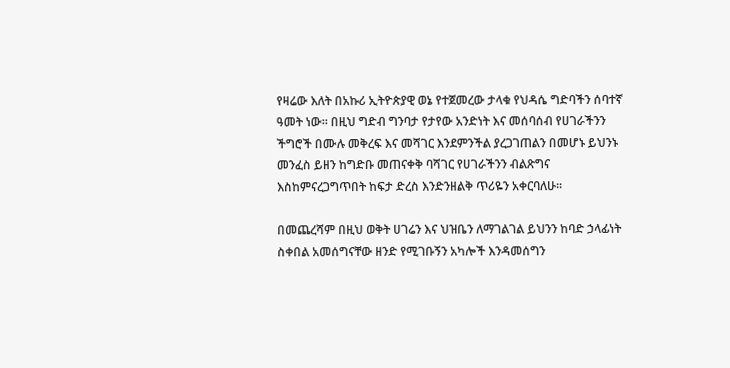የዛሬው እለት በአኩሪ ኢትዮጵያዊ ወኔ የተጀመረው ታላቁ የህዳሴ ግድባችን ሰባተኛ ዓመት ነው፡፡ በዚህ ግድብ ግንባታ የታየው አንድነት እና መሰባሰብ የሀገራችንን ችግሮች በሙሉ መቅረፍ እና መሻገር እንደምንችል ያረጋገጠልን በመሆኑ ይህንኑ መንፈስ ይዘን ከግድቡ መጠናቀቅ ባሻገር የሀገራችንን ብልጽግና እስከምናረጋግጥበት ከፍታ ድረስ እንድንዘልቅ ጥሪዬን አቀርባለሁ፡፡

በመጨረሻም በዚህ ወቅት ሀገሬን እና ህዝቤን ለማገልገል ይህንን ከባድ ኃላፊነት ስቀበል አመሰግናቸው ዘንድ የሚገቡኝን አካሎች እንዳመሰግን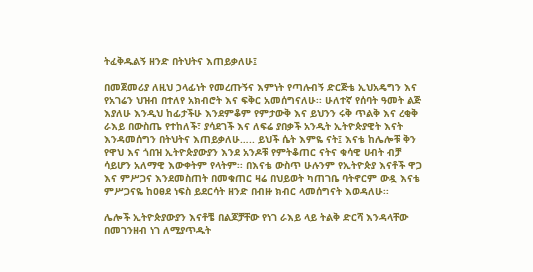ትፈቅዱልኝ ዘንድ በትህትና እጠይቃለሁ፤

በመጀመሪያ ለዚህ ኃላፊነት የመረጡኝና እምነት የጣሉብኝ ድርጅቴ ኢህአዴግን እና የአገሬን ህዝብ በተለየ አክብሮት እና ፍቅር አመሰግናለሁ፡፡ ሁለተኛ የሰባት ዓመት ልጅ እያለሁ እንዲህ ከፊታችሁ እንደምቆም የምታውቅ እና ይህንን ሩቅ ጥልቅ እና ረቂቅ ራእይ በውስጤ የተከለች፣ ያሳደገች እና ለፍሬ ያበቃች አንዲት ኢትዮጵያዊት እናት እንዳመሰግን በትህትና እጠይቃለሁ….. ይህች ሴት እምዬ ናት፤ እናቴ ከሌሎቹ ቅን የዋህ እና ጎበዝ ኢትዮጵያውያን እንደ አንዶቹ የምትቆጠር ናትና ቁሳዊ ሀብት ብቻ ሳይሆን አለማዊ እውቀትም የላትም፡፡ በእናቴ ውስጥ ሁሉንም የኢትዮጵያ እናቶች ዋጋ እና ምሥጋና እንደመስጠት በመቁጠር ዛሬ በህይወት ካጠገቤ ባትኖርም ውዷ እናቴ ምሥጋናዬ ከዐፀደ ነፍስ ይደርሳት ዘንድ በብዙ ክብር ላመሰግናት እወዳለሁ፡፡

ሌሎች ኢትዮጵያውያን እናቶቼ በልጆቻቸው የነገ ራእይ ላይ ትልቅ ድርሻ እንዳላቸው በመገንዘብ ነገ ለሚያጥዱት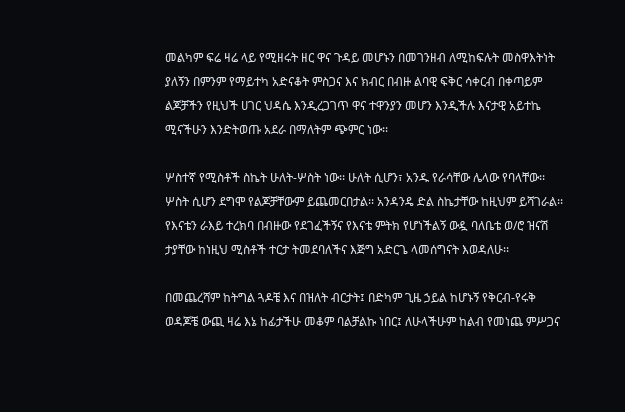መልካም ፍሬ ዛሬ ላይ የሚዘሩት ዘር ዋና ጉዳይ መሆኑን በመገንዘብ ለሚከፍሉት መስዋእትነት ያለኝን በምንም የማይተካ አድናቆት ምስጋና እና ክብር በብዙ ልባዊ ፍቅር ሳቀርብ በቀጣይም ልጆቻችን የዚህች ሀገር ህዳሴ እንዲረጋገጥ ዋና ተዋንያን መሆን እንዲችሉ እናታዊ አይተኬ ሚናችሁን እንድትወጡ አደራ በማለትም ጭምር ነው፡፡

ሦስተኛ የሚስቶች ስኬት ሁለት-ሦስት ነው፡፡ ሁለት ሲሆን፣ አንዱ የራሳቸው ሌላው የባላቸው፡፡ ሦስት ሲሆን ደግሞ የልጆቻቸውም ይጨመርበታል፡፡ አንዳንዴ ድል ስኬታቸው ከዚህም ይሻገራል፡፡ የእናቴን ራእይ ተረክባ በብዙው የደገፈችኝና የእናቴ ምትክ የሆነችልኝ ውዷ ባለቤቴ ወ/ሮ ዝናሽ ታያቸው ከነዚህ ሚስቶች ተርታ ትመደባለችና እጅግ አድርጌ ላመሰግናት እወዳለሁ፡፡

በመጨረሻም ከትግል ጓዶቼ እና በዝለት ብርታት፤ በድካም ጊዜ ኃይል ከሆኑኝ የቅርብ-የሩቅ ወዳጆቼ ውጪ ዛሬ እኔ ከፊታችሁ መቆም ባልቻልኩ ነበር፤ ለሁላችሁም ከልብ የመነጨ ምሥጋና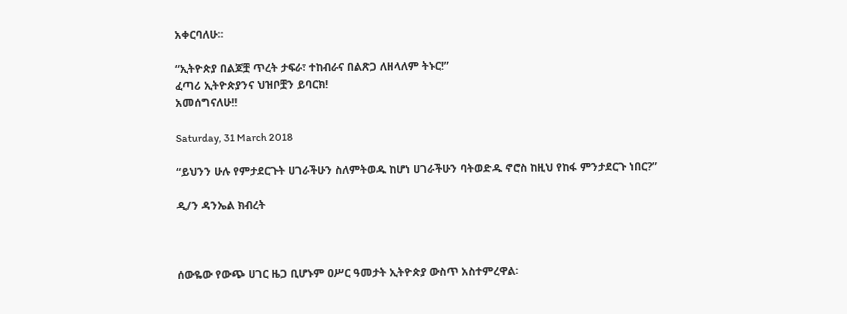አቀርባለሁ፡፡

“ኢትዮጵያ በልጆቿ ጥረት ታፍራ፣ ተከብራና በልጽጋ ለዘላለም ትኑር!”
ፈጣሪ ኢትዮጵያንና ህዝቦቿን ይባርክ!
አመሰግናለሁ!!

Saturday, 31 March 2018

“ይህንን ሁሉ የምታደርጉት ሀገራችሁን ስለምትወዱ ከሆነ ሀገራችሁን ባትወድዱ ኖሮስ ከዚህ የከፋ ምንታደርጉ ነበር?”

ዲ/ን ዳንኤል ክብረት



ሰውዬው የውጭ ሀገር ዜጋ ቢሆኑም ዐሥር ዓመታት ኢትዮጵያ ውስጥ አስተምረዋል፡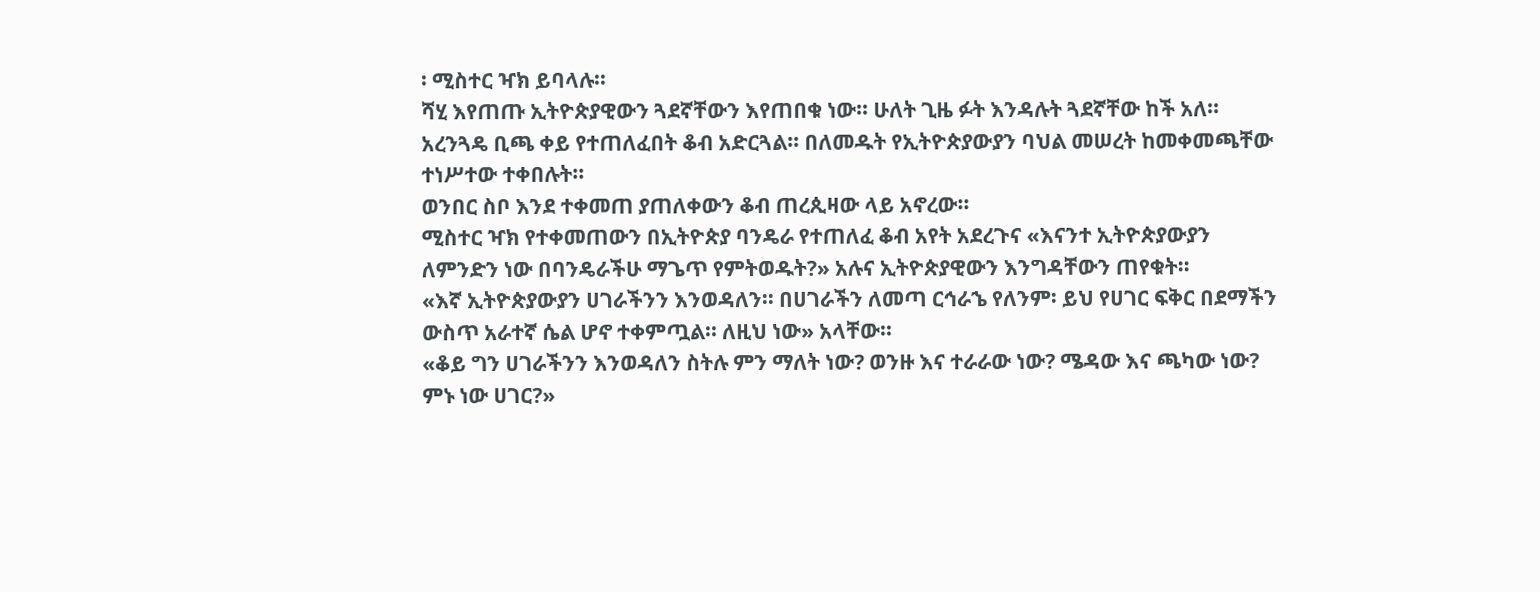፡ ሚስተር ዣክ ይባላሉ፡፡
ሻሂ እየጠጡ ኢትዮጵያዊውን ጓደኛቸውን እየጠበቁ ነው፡፡ ሁለት ጊዜ ፉት እንዳሉት ጓደኛቸው ከች አለ፡፡
አረንጓዴ ቢጫ ቀይ የተጠለፈበት ቆብ አድርጓል፡፡ በለመዱት የኢትዮጵያውያን ባህል መሠረት ከመቀመጫቸው ተነሥተው ተቀበሉት፡፡
ወንበር ስቦ እንደ ተቀመጠ ያጠለቀውን ቆብ ጠረጲዛው ላይ አኖረው፡፡
ሚስተር ዣክ የተቀመጠውን በኢትዮጵያ ባንዴራ የተጠለፈ ቆብ አየት አደረጉና «እናንተ ኢትዮጵያውያን ለምንድን ነው በባንዴራችሁ ማጌጥ የምትወዱት?» አሉና ኢትዮጵያዊውን እንግዳቸውን ጠየቁት፡፡
«እኛ ኢትዮጵያውያን ሀገራችንን እንወዳለን፡፡ በሀገራችን ለመጣ ርኅራኄ የለንም፡ ይህ የሀገር ፍቅር በደማችን ውስጥ አራተኛ ሴል ሆኖ ተቀምጧል፡፡ ለዚህ ነው» አላቸው፡፡
«ቆይ ግን ሀገራችንን እንወዳለን ስትሉ ምን ማለት ነው? ወንዙ እና ተራራው ነው? ሜዳው እና ጫካው ነው? ምኑ ነው ሀገር?»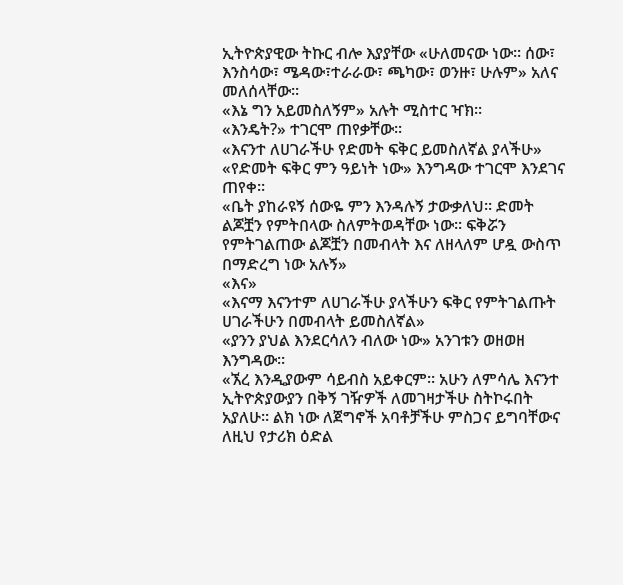ኢትዮጵያዊው ትኩር ብሎ እያያቸው «ሁለመናው ነው፡፡ ሰው፣ እንስሳው፣ ሜዳው፣ተራራው፣ ጫካው፣ ወንዙ፣ ሁሉም» አለና መለሰላቸው፡፡
«እኔ ግን አይመስለኝም» አሉት ሚስተር ዣክ፡፡
«እንዴት?» ተገርሞ ጠየቃቸው፡፡
«እናንተ ለሀገራችሁ የድመት ፍቅር ይመስለኛል ያላችሁ»
«የድመት ፍቅር ምን ዓይነት ነው» እንግዳው ተገርሞ እንደገና ጠየቀ፡፡
«ቤት ያከራዩኝ ሰውዬ ምን እንዳሉኝ ታውቃለህ፡፡ ድመት ልጆቿን የምትበላው ስለምትወዳቸው ነው፡፡ ፍቅሯን የምትገልጠው ልጆቿን በመብላት እና ለዘላለም ሆዷ ውስጥ በማድረግ ነው አሉኝ»
«እና»
«እናማ እናንተም ለሀገራችሁ ያላችሁን ፍቅር የምትገልጡት ሀገራችሁን በመብላት ይመስለኛል»
«ያንን ያህል እንደርሳለን ብለው ነው» አንገቱን ወዘወዘ እንግዳው፡፡
«ኧረ እንዲያውም ሳይብስ አይቀርም፡፡ አሁን ለምሳሌ እናንተ ኢትዮጵያውያን በቅኝ ገዥዎች ለመገዛታችሁ ስትኮሩበት አያለሁ፡፡ ልክ ነው ለጀግኖች አባቶቻችሁ ምስጋና ይግባቸውና ለዚህ የታሪክ ዕድል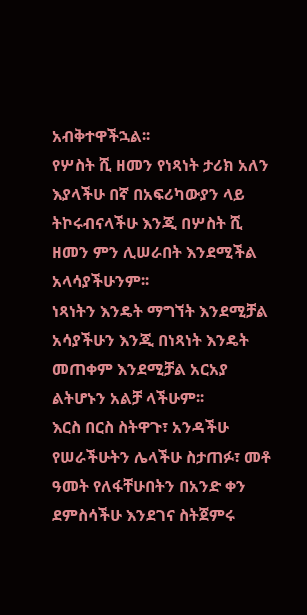አብቅተዋችኋል፡፡
የሦስት ሺ ዘመን የነጻነት ታሪክ አለን እያላችሁ በኛ በአፍሪካውያን ላይ ትኮሩብናላችሁ እንጂ በሦስት ሺ ዘመን ምን ሊሠራበት እንደሚችል አላሳያችሁንም፡፡
ነጻነትን እንዴት ማግኘት እንደሚቻል አሳያችሁን እንጂ በነጻነት እንዴት መጠቀም እንደሚቻል አርአያ ልትሆኑን አልቻ ላችሁም፡፡
እርስ በርስ ስትዋጉ፣ አንዳችሁ የሠራችሁትን ሌላችሁ ስታጠፉ፣ መቶ ዓመት የለፋቸሁበትን በአንድ ቀን ደምስሳችሁ እንደገና ስትጀምሩ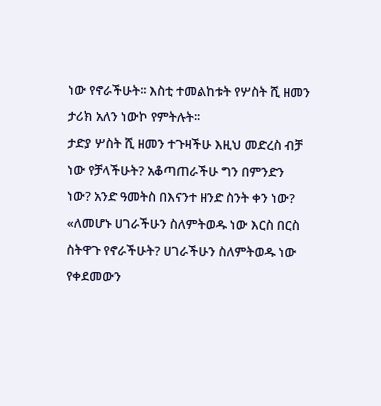ነው የኖራችሁት፡፡ እስቲ ተመልከቱት የሦስት ሺ ዘመን ታሪክ አለን ነውኮ የምትሉት፡፡
ታድያ ሦስት ሺ ዘመን ተጉዛችሁ እዚህ መድረስ ብቻ ነው የቻላችሁት? አቆጣጠራችሁ ግን በምንድን ነው? አንድ ዓመትስ በእናንተ ዘንድ ስንት ቀን ነው?
«ለመሆኑ ሀገራችሁን ስለምትወዱ ነው እርስ በርስ ስትዋጉ የኖራችሁት? ሀገራችሁን ስለምትወዱ ነው የቀደመውን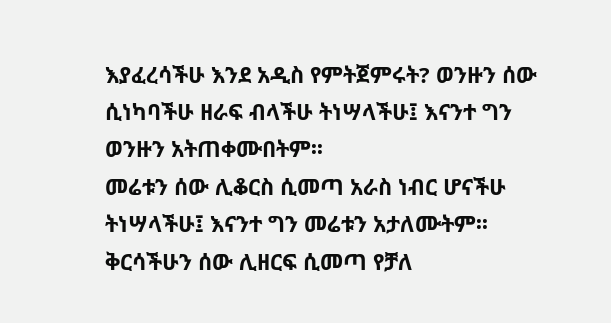እያፈረሳችሁ እንደ አዲስ የምትጀምሩት? ወንዙን ሰው ሲነካባችሁ ዘራፍ ብላችሁ ትነሣላችሁ፤ እናንተ ግን ወንዙን አትጠቀሙበትም፡፡
መሬቱን ሰው ሊቆርስ ሲመጣ አራስ ነብር ሆናችሁ ትነሣላችሁ፤ እናንተ ግን መሬቱን አታለሙትም፡፡ ቅርሳችሁን ሰው ሊዘርፍ ሲመጣ የቻለ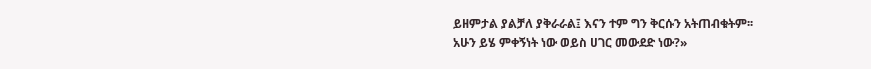ይዘምታል ያልቻለ ያቅራራል፤ እናን ተም ግን ቅርሱን አትጠብቁትም፡፡
አሁን ይሄ ምቀኝነት ነው ወይስ ሀገር መውደድ ነው?»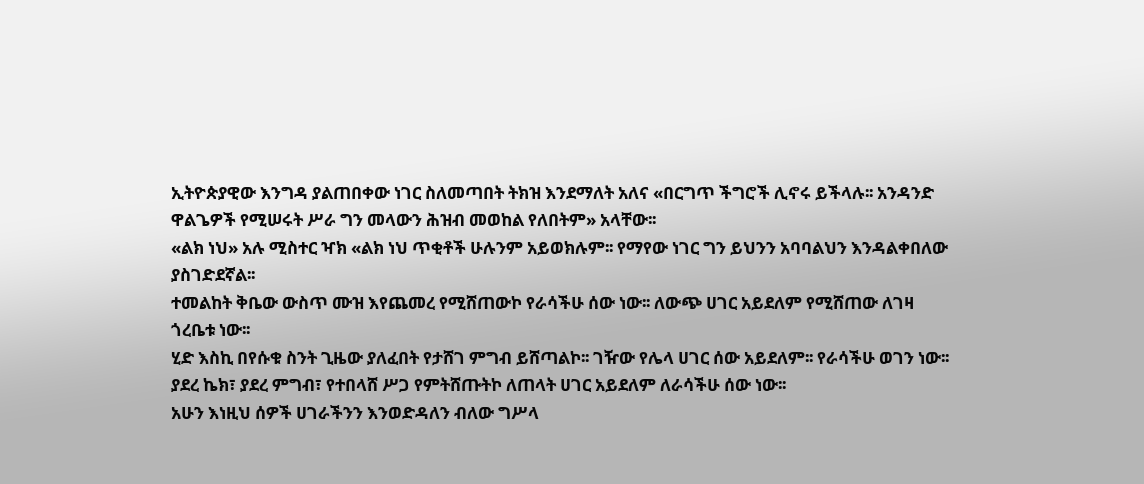ኢትዮጵያዊው እንግዳ ያልጠበቀው ነገር ስለመጣበት ትክዝ እንደማለት አለና «በርግጥ ችግሮች ሊኖሩ ይችላሉ፡፡ አንዳንድ ዋልጌዎች የሚሠሩት ሥራ ግን መላውን ሕዝብ መወከል የለበትም» አላቸው፡፡
«ልክ ነህ» አሉ ሚስተር ዣክ «ልክ ነህ ጥቂቶች ሁሉንም አይወክሉም፡፡ የማየው ነገር ግን ይህንን አባባልህን እንዳልቀበለው ያስገድደኛል፡፡
ተመልከት ቅቤው ውስጥ ሙዝ እየጨመረ የሚሸጠውኮ የራሳችሁ ሰው ነው፡፡ ለውጭ ሀገር አይደለም የሚሸጠው ለገዛ ጎረቤቱ ነው፡፡
ሂድ እስኪ በየሱቁ ስንት ጊዜው ያለፈበት የታሸገ ምግብ ይሸጣልኮ፡፡ ገዥው የሌላ ሀገር ሰው አይደለም፡፡ የራሳችሁ ወገን ነው፡፡ ያደረ ኬክ፣ ያደረ ምግብ፣ የተበላሸ ሥጋ የምትሸጡትኮ ለጠላት ሀገር አይደለም ለራሳችሁ ሰው ነው፡፡
አሁን እነዚህ ሰዎች ሀገራችንን እንወድዳለን ብለው ግሥላ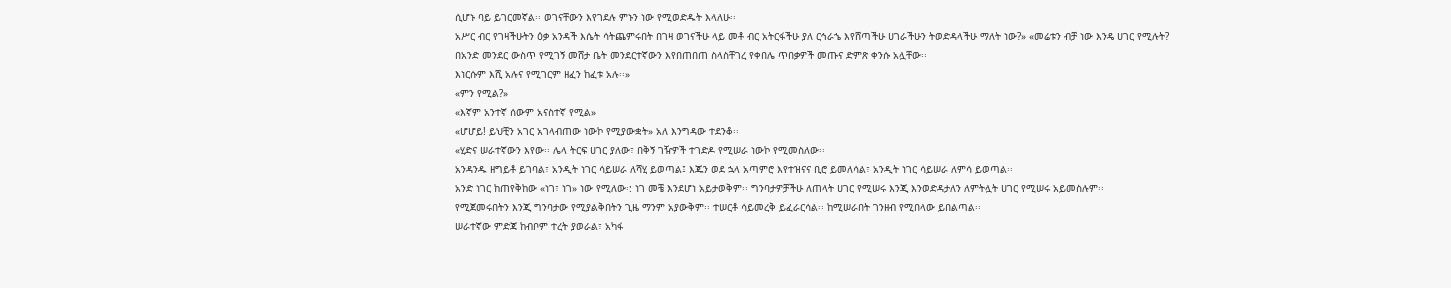ሲሆኑ ባይ ይገርመኛል፡፡ ወገናቸውን እየገደሉ ምኑን ነው የሚወድዱት እላለሁ፡፡
አሥር ብር የገዛችሁትን ዕቃ አንዳች እሴት ሳትጨምሩበት በገዛ ወገናችሁ ላይ መቶ ብር አትርፋችሁ ያለ ርኅራኄ እየሸጣችሁ ሀገራችሁን ትወድዳላችሁ ማለት ነው?» «መሬቱን ብቻ ነው እንዴ ሀገር የሚሉት?
በአንድ መንደር ውስጥ የሚገኝ መሸታ ቤት መንደርተኛውን እየበጠበጠ ስላስቸገረ የቀበሌ ጥበቃዎች መጡና ድምጽ ቀንሱ አሏቸው፡፡
እነርሱም እሺ አሉና የሚገርም ዘፈን ከፈቱ አሉ፡፡»
«ምን የሚል?»
«እኛም አንተኛ ሰውም አናስተኛ የሚል»
«ሆሆይ! ይህቺን አገር አገላብጠው ነውኮ የሚያውቋት» አለ እንግዳው ተደንቆ፡፡
«ሂድና ሠራተኛውን እየው፡፡ ሌላ ትርፍ ሀገር ያለው፣ በቅኝ ገዥዎች ተገድዶ የሚሠራ ነውኮ የሚመስለው፡፡
አንዳንዱ ዘግይቶ ይገባል፣ አንዲት ነገር ሳይሠራ ለሻሂ ይወጣል፤ እጁን ወደ ኋላ አጣምሮ እየተዝናና ቢሮ ይመለሳል፣ አንዲት ነገር ሳይሠራ ለምሳ ይወጣል፡፡
አንድ ነገር ከጠየቅከው «ነገ፣ ነገ» ነው የሚለው፡: ነገ መቼ እንደሆነ አይታወቅም፡፡ ግንባታዎቻችሁ ለጠላት ሀገር የሚሠሩ እንጂ እንወድዳታለን ለምትሏት ሀገር የሚሠሩ አይመስሉም፡፡
የሚጀመሩበትን እንጂ ግንባታው የሚያልቅበትን ጊዜ ማንም አያውቅም፡፡ ተሠርቶ ሳይመረቅ ይፈራርሳል፡፡ ከሚሠራበት ገንዘብ የሚበላው ይበልጣል፡፡
ሠራተኛው ምድጃ ከብቦም ተረት ያወራል፣ አካፋ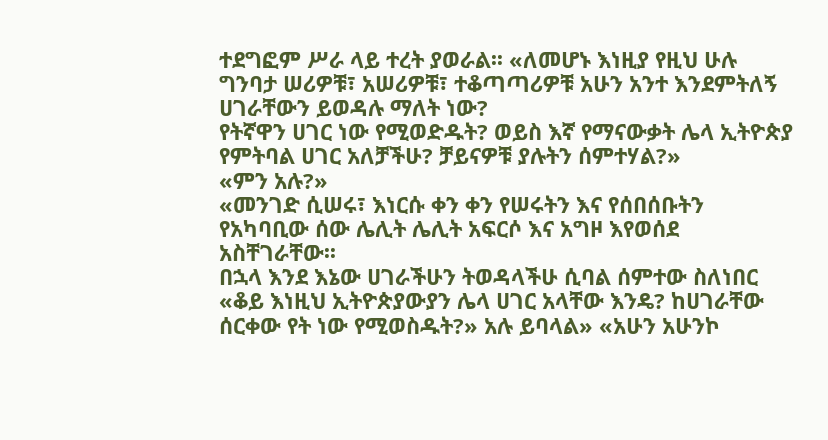ተደግፎም ሥራ ላይ ተረት ያወራል፡፡ «ለመሆኑ እነዚያ የዚህ ሁሉ ግንባታ ሠሪዎቹ፣ አሠሪዎቹ፣ ተቆጣጣሪዎቹ አሁን አንተ እንደምትለኝ ሀገራቸውን ይወዳሉ ማለት ነው?
የትኛዋን ሀገር ነው የሚወድዱት? ወይስ እኛ የማናውቃት ሌላ ኢትዮጵያ የምትባል ሀገር አለቻችሁ? ቻይናዎቹ ያሉትን ሰምተሃል?»
«ምን አሉ?»
«መንገድ ሲሠሩ፣ እነርሱ ቀን ቀን የሠሩትን እና የሰበሰቡትን የአካባቢው ሰው ሌሊት ሌሊት አፍርሶ እና አግዞ እየወሰደ አስቸገራቸው፡፡
በኋላ እንደ እኔው ሀገራችሁን ትወዳላችሁ ሲባል ሰምተው ስለነበር «ቆይ እነዚህ ኢትዮጵያውያን ሌላ ሀገር አላቸው እንዴ? ከሀገራቸው ሰርቀው የት ነው የሚወስዱት?» አሉ ይባላል» «አሁን አሁንኮ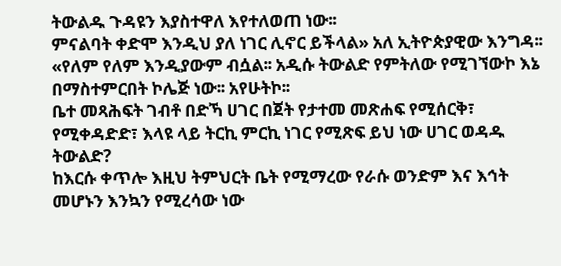ትውልዱ ጉዳዩን እያስተዋለ እየተለወጠ ነው፡፡
ምናልባት ቀድሞ እንዲህ ያለ ነገር ሊኖር ይችላል» አለ ኢትዮጵያዊው እንግዳ፡፡
«የለም የለም እንዲያውም ብሷል፡፡ አዲሱ ትውልድ የምትለው የሚገኘውኮ እኔ በማስተምርበት ኮሌጅ ነው፡፡ አየሁትኮ፡፡
ቤተ መጻሕፍት ገብቶ በድኻ ሀገር በጀት የታተመ መጽሐፍ የሚሰርቅ፣ የሚቀዳድድ፣ እላዩ ላይ ትርኪ ምርኪ ነገር የሚጽፍ ይህ ነው ሀገር ወዳዱ ትውልድ?
ከእርሱ ቀጥሎ እዚህ ትምህርት ቤት የሚማረው የራሱ ወንድም እና እኅት መሆኑን እንኳን የሚረሳው ነው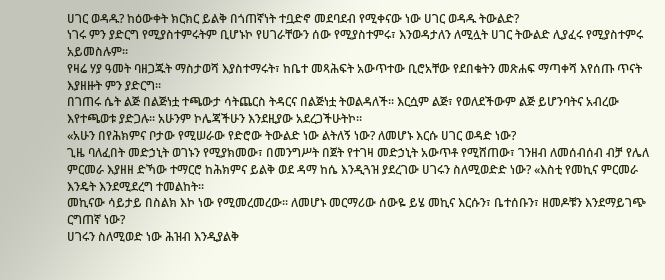ሀገር ወዳዱ? ከዕውቀት ክርክር ይልቅ በጎጠኛነት ተቧድኖ መደባደብ የሚቀናው ነው ሀገር ወዳዱ ትውልድ?
ነገሩ ምን ያድርግ የሚያስተምሩትም ቢሆኑኮ የሀገራቸውን ሰው የሚያስተምሩ፣ እንወዳታለን ለሚሏት ሀገር ትውልድ ሊያፈሩ የሚያስተምሩ አይመስሉም፡፡
የዛሬ ሃያ ዓመት ባዘጋጁት ማስታወሻ እያስተማሩት፣ ከቤተ መጻሕፍት አውጥተው ቢሮአቸው የደበቁትን መጽሐፍ ማጣቀሻ እየሰጡ ጥናት እያዘዙት ምን ያድርግ፡፡
በገጠሩ ሴት ልጅ በልጅነቷ ተጫውታ ሳትጨርስ ትዳርና በልጅነቷ ትወልዳለች፡፡ እርሷም ልጅ፣ የወለደችውም ልጅ ይሆንባትና አብረው እየተጫወቱ ያድጋሉ፡፡ አሁንም ኮሌጃችሁን እንደዚያው አደረጋችሁትኮ፡፡
«አሁን በየሕክምና ቦታው የሚሠራው የድሮው ትውልድ ነው ልትለኝ ነው? ለመሆኑ እርሱ ሀገር ወዳድ ነው?
ጊዜ ባለፈበት መድኃኒት ወገኑን የሚያክመው፣ በመንግሥት በጀት የተገዛ መድኃኒት አውጥቶ የሚሸጠው፣ ገንዘብ ለመሰብሰብ ብቻ የሌለ ምርመራ እያዘዘ ድኻው ተማርሮ ከሕክምና ይልቅ ወደ ዳማ ከሴ እንዲጓዝ ያደረገው ሀገሩን ስለሚወድድ ነው? «እስቲ የመኪና ምርመራ እንዴት እንደሚደረግ ተመልከት፡፡
መኪናው ሳይታይ በስልክ እኮ ነው የሚመረመረው፡፡ ለመሆኑ መርማሪው ሰውዬ ይሄ መኪና እርሱን፣ ቤተሰቡን፣ ዘመዶቹን እንደማይገጭ ርግጠኛ ነው?
ሀገሩን ስለሚወድ ነው ሕዝብ እንዲያልቅ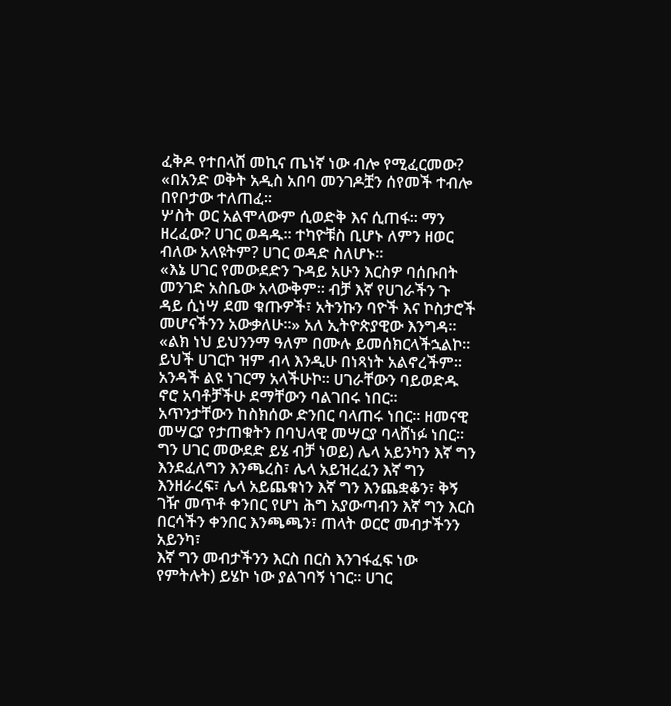ፈቅዶ የተበላሸ መኪና ጤነኛ ነው ብሎ የሚፈርመው? «በአንድ ወቅት አዲስ አበባ መንገዶቿን ሰየመች ተብሎ በየቦታው ተለጠፈ፡፡
ሦስት ወር አልሞላውም ሲወድቅ እና ሲጠፋ፡፡ ማን ዘረፈው? ሀገር ወዳዱ፡፡ ተካዮቹስ ቢሆኑ ለምን ዘወር ብለው አላዩትም? ሀገር ወዳድ ስለሆኑ፡፡
«እኔ ሀገር የመውደድን ጉዳይ አሁን እርስዎ ባሰቡበት መንገድ አስቤው አላውቅም፡፡ ብቻ እኛ የሀገራችን ጉ
ዳይ ሲነሣ ደመ ቁጡዎች፣ አትንኩን ባዮች እና ኮስታሮች መሆናችንን አውቃለሁ፡፡» አለ ኢትዮጵያዊው እንግዳ፡፡
«ልክ ነህ ይህንንማ ዓለም በሙሉ ይመሰክርላችኋልኮ፡፡ ይህች ሀገርኮ ዝም ብላ እንዲሁ በነጻነት አልኖረችም፡፡ አንዳች ልዩ ነገርማ አላችሁኮ፡፡ ሀገራቸውን ባይወድዱ ኖሮ አባቶቻችሁ ደማቸውን ባልገበሩ ነበር፡፡
አጥንታቸውን ከስክሰው ድንበር ባላጠሩ ነበር፡፡ ዘመናዊ መሣርያ የታጠቁትን በባህላዊ መሣርያ ባላሸነፉ ነበር፡፡
ግን ሀገር መውደድ ይሄ ብቻ ነወይ) ሌላ አይንካን እኛ ግን እንደፈለግን እንጫረስ፣ ሌላ አይዝረፈን እኛ ግን እንዘራረፍ፣ ሌላ አይጨቁነን እኛ ግን እንጨቋቆን፣ ቅኝ ገዥ መጥቶ ቀንበር የሆነ ሕግ አያውጣብን እኛ ግን እርስ በርሳችን ቀንበር እንጫጫን፣ ጠላት ወርሮ መብታችንን አይንካ፣
እኛ ግን መብታችንን እርስ በርስ እንገፋፈፍ ነው የምትሉት) ይሄኮ ነው ያልገባኝ ነገር፡፡ ሀገር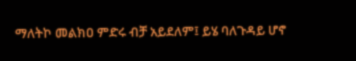ማለትኮ መልክዐ ምድሩ ብቻ አይደለም፤ ይሄ ባለጉዳይ ሆኖ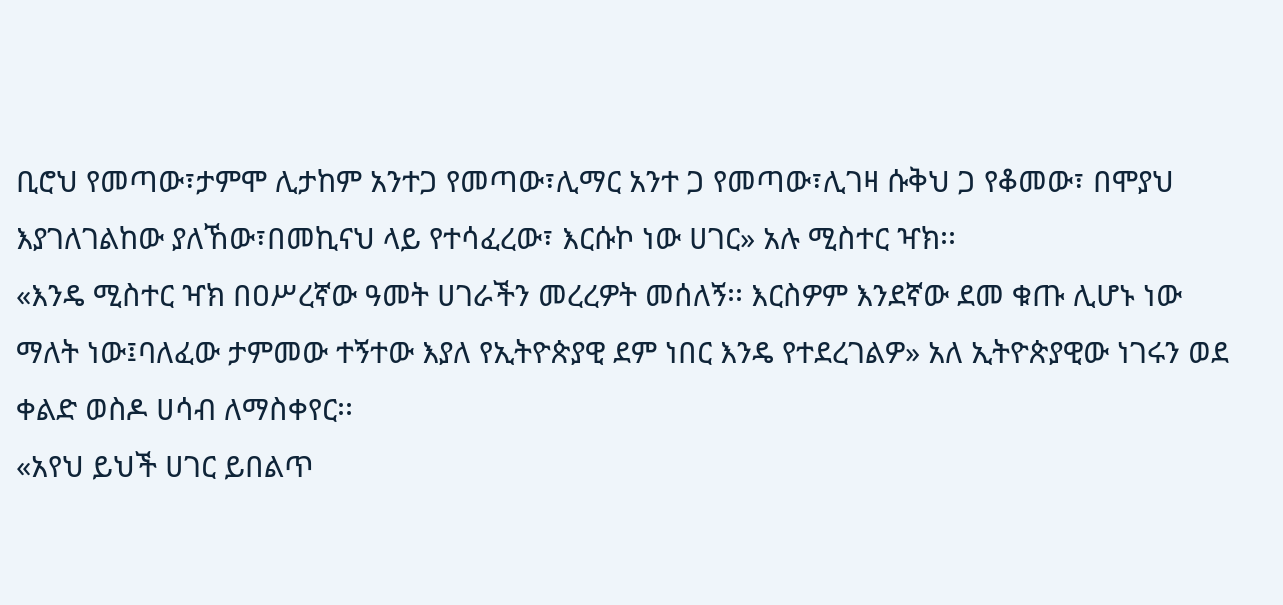ቢሮህ የመጣው፣ታምሞ ሊታከም አንተጋ የመጣው፣ሊማር አንተ ጋ የመጣው፣ሊገዛ ሱቅህ ጋ የቆመው፣ በሞያህ እያገለገልከው ያለኸው፣በመኪናህ ላይ የተሳፈረው፣ እርሱኮ ነው ሀገር» አሉ ሚስተር ዣክ፡፡
«እንዴ ሚስተር ዣክ በዐሥረኛው ዓመት ሀገራችን መረረዎት መሰለኝ፡፡ እርስዎም እንደኛው ደመ ቁጡ ሊሆኑ ነው ማለት ነው፤ባለፈው ታምመው ተኝተው እያለ የኢትዮጵያዊ ደም ነበር እንዴ የተደረገልዎ» አለ ኢትዮጵያዊው ነገሩን ወደ ቀልድ ወስዶ ሀሳብ ለማስቀየር፡፡
«አየህ ይህች ሀገር ይበልጥ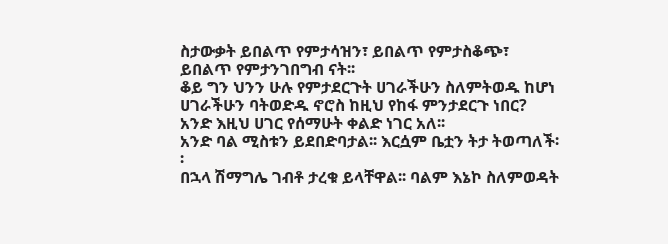ስታውቃት ይበልጥ የምታሳዝን፣ ይበልጥ የምታስቆጭ፣ ይበልጥ የምታንገበግብ ናት፡፡
ቆይ ግን ህንን ሁሉ የምታደርጉት ሀገራችሁን ስለምትወዱ ከሆነ ሀገራችሁን ባትወድዱ ኖሮስ ከዚህ የከፋ ምንታደርጉ ነበር? አንድ እዚህ ሀገር የሰማሁት ቀልድ ነገር አለ፡፡
አንድ ባል ሚስቱን ይደበድባታል፡፡ እርሷም ቤቷን ትታ ትወጣለች፡፡
በኋላ ሽማግሌ ገብቶ ታረቁ ይላቸዋል፡፡ ባልም እኔኮ ስለምወዳት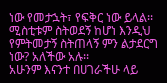ነው የመታኋት፣ የፍቅር ነው ይላል፡፡ ሚስቲቱም ስትወደኝ ከሆነ እንዲህ የምትመታኝ ስትጠላኝ ምን ልታደርግ ነው? አለችው አሉ፡፡
አሁንም እናንተ በሀገራችሁ ላይ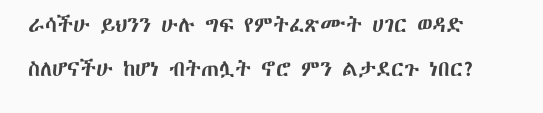ራሳችሁ ይህንን ሁሉ ግፍ የምትፈጽሙት ሀገር ወዳድ ስለሆናችሁ ከሆነ ብትጠሏት ኖሮ ምን ልታደርጉ ነበር?